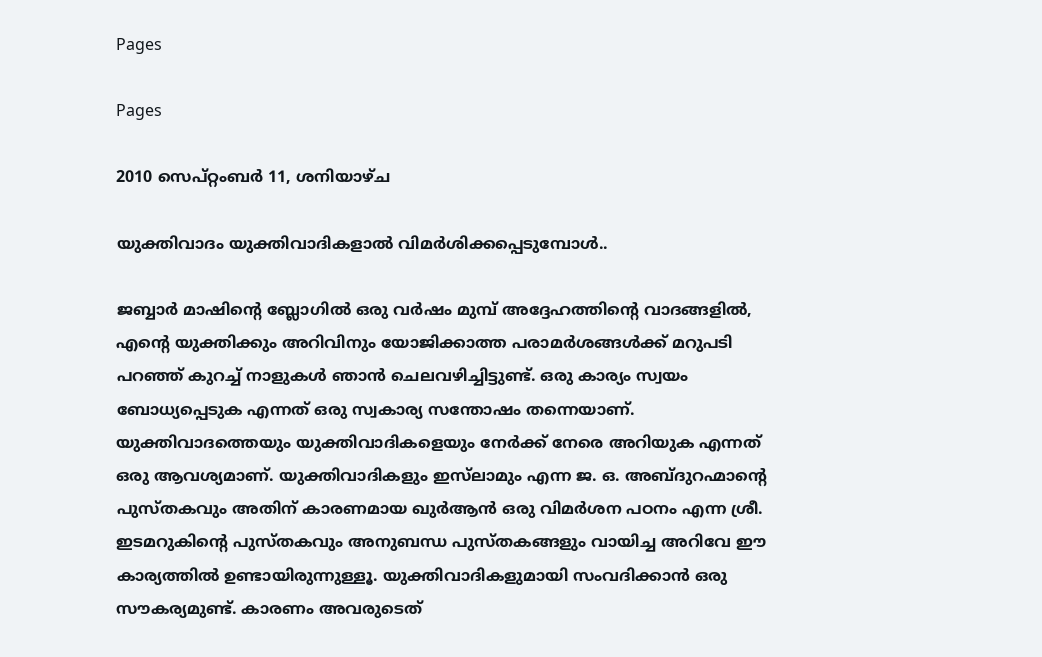Pages

Pages

2010 സെപ്റ്റംബർ 11, ശനിയാഴ്‌ച

യുക്തിവാദം യുക്തിവാദികളാല്‍ വിമര്‍ശിക്കപ്പെടുമ്പോള്‍..

ജബ്ബാര്‍ മാഷിന്റെ ബ്ലോഗില്‍ ഒരു വര്‍ഷം മുമ്പ് അദ്ദേഹത്തിന്റെ വാദങ്ങളില്‍, എന്റെ യുക്തിക്കും അറിവിനും യോജിക്കാത്ത പരാമര്‍ശങ്ങള്‍ക്ക് മറുപടി പറഞ്ഞ് കുറച്ച് നാളുകള്‍ ഞാന്‍ ചെലവഴിച്ചിട്ടുണ്ട്. ഒരു കാര്യം സ്വയം ബോധ്യപ്പെടുക എന്നത് ഒരു സ്വകാര്യ സന്തോഷം തന്നെയാണ്. യുക്തിവാദത്തെയും യുക്തിവാദികളെയും നേര്‍ക്ക് നേരെ അറിയുക എന്നത് ഒരു ആവശ്യമാണ്. യുക്തിവാദികളും ഇസ്‌ലാമും എന്ന ജ. ഒ. അബ്ദുറഹ്മാന്റെ പുസ്തകവും അതിന് കാരണമായ ഖുര്‍ആന്‍ ഒരു വിമര്‍ശന പഠനം എന്ന ശ്രീ. ഇടമറുകിന്റെ പുസ്തകവും അനുബന്ധ പുസ്തകങ്ങളും വായിച്ച അറിവേ ഈ കാര്യത്തില്‍ ഉണ്ടായിരുന്നുള്ളൂ. യുക്തിവാദികളുമായി സംവദിക്കാന്‍ ഒരു സൗകര്യമുണ്ട്. കാരണം അവരുടെത്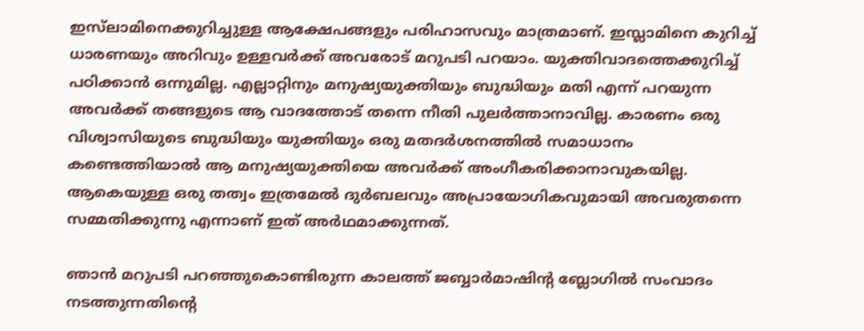ഇസ്‌ലാമിനെക്കുറിച്ചുള്ള ആക്ഷേപങ്ങളും പരിഹാസവും മാത്രമാണ്. ഇസ്ലാമിനെ കുറിച്ച് ധാരണയും അറിവും ഉള്ളവര്‍ക്ക് അവരോട് മറുപടി പറയാം. യുക്തിവാദത്തെക്കുറിച്ച് പഠിക്കാന്‍ ഒന്നുമില്ല. എല്ലാറ്റിനും മനുഷ്യയുക്തിയും ബുദ്ധിയും മതി എന്ന് പറയുന്ന അവര്‍ക്ക് തങ്ങളുടെ ആ വാദത്തോട് തന്നെ നീതി പുലര്‍ത്താനാവില്ല. കാരണം ഒരു വിശ്വാസിയുടെ ബുദ്ധിയും യുക്തിയും ഒരു മതദര്‍ശനത്തില്‍ സമാധാനം കണ്ടെത്തിയാല്‍ ആ മനുഷ്യയുക്തിയെ അവര്‍ക്ക് അംഗീകരിക്കാനാവുകയില്ല. ആകെയുള്ള ഒരു തത്വം ഇത്രമേല്‍ ദുര്‍ബലവും അപ്രായോഗികവുമായി അവരുതന്നെ സമ്മതിക്കുന്നു എന്നാണ് ഇത് അര്‍ഥമാക്കുന്നത്.

ഞാന്‍ മറുപടി പറഞ്ഞുകൊണ്ടിരുന്ന കാലത്ത് ജബ്ബാര്‍മാഷിന്റ ബ്ലോഗില്‍ സംവാദം നടത്തുന്നതിന്റെ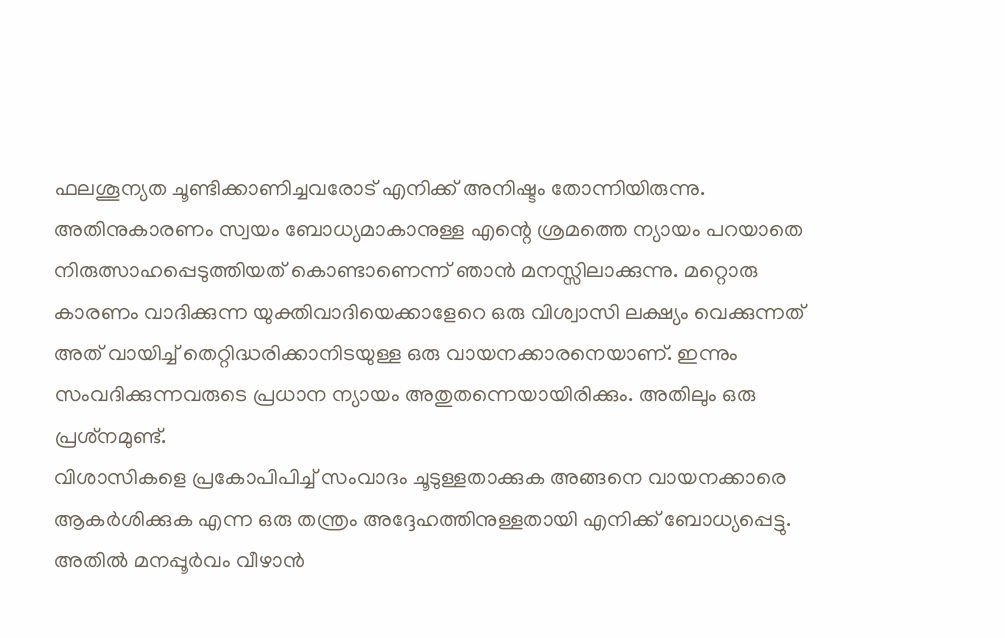ഫലശൂന്യത ചൂണ്ടിക്കാണിച്ചവരോട് എനിക്ക് അനിഷ്ടം തോന്നിയിരുന്നു. അതിനുകാരണം സ്വയം ബോധ്യമാകാനുള്ള എന്റെ ശ്രമത്തെ ന്യായം പറയാതെ നിരുത്സാഹപ്പെടുത്തിയത് കൊണ്ടാണെന്ന് ഞാന്‍ മനസ്സിലാക്കുന്നു. മറ്റൊരു കാരണം വാദിക്കുന്ന യുക്തിവാദിയെക്കാളേറെ ഒരു വിശ്വാസി ലക്ഷ്യം വെക്കുന്നത് അത് വായിച്ച് തെറ്റിദ്ധരിക്കാനിടയുള്ള ഒരു വായനക്കാരനെയാണ്. ഇന്നും സംവദിക്കുന്നവരുടെ പ്രധാന ന്യായം അതുതന്നെയായിരിക്കും. അതിലും ഒരു പ്രശ്‌നമുണ്ട്.
വിശാസികളെ പ്രകോപിപിച്ച് സംവാദം ചൂടുള്ളതാക്കുക അങ്ങനെ വായനക്കാരെ ആകര്‍ശിക്കുക എന്ന ഒരു തന്ത്രം അദ്ദേഹത്തിനുള്ളതായി എനിക്ക് ബോധ്യപ്പെട്ടു. അതില്‍ മനപ്പൂര്‍വം വീഴാന്‍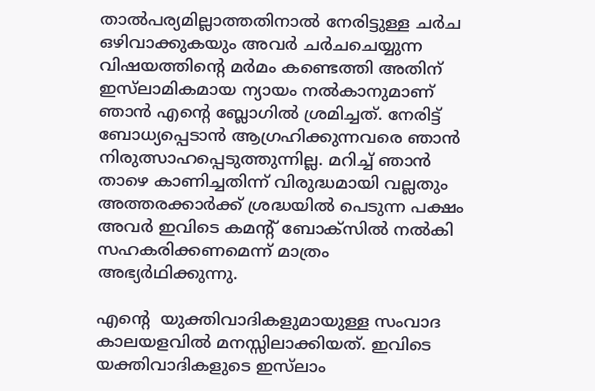താല്‍പര്യമില്ലാത്തതിനാല്‍ നേരിട്ടുള്ള ചര്‍ച ഒഴിവാക്കുകയും അവര്‍ ചര്‍ചചെയ്യുന്ന വിഷയത്തിന്റെ മര്‍മം കണ്ടെത്തി അതിന് ഇസ്‌ലാമികമായ ന്യായം നല്‍കാനുമാണ് ഞാന്‍ എന്റെ ബ്ലോഗില്‍ ശ്രമിച്ചത്. നേരിട്ട് ബോധ്യപ്പെടാന്‍ ആഗ്രഹിക്കുന്നവരെ ഞാന്‍ നിരുത്സാഹപ്പെടുത്തുന്നില്ല. മറിച്ച് ഞാന്‍ താഴെ കാണിച്ചതിന്ന് വിരുദ്ധമായി വല്ലതും അത്തരക്കാര്‍ക്ക് ശ്രദ്ധയില്‍ പെടുന്ന പക്ഷം അവര്‍ ഇവിടെ കമന്റ് ബോക്‌സില്‍ നല്‍കി സഹകരിക്കണമെന്ന് മാത്രം അഭ്യര്‍ഥിക്കുന്നു.

എന്റെ  യുക്തിവാദികളുമായുള്ള സംവാദ കാലയളവില്‍ മനസ്സിലാക്കിയത്. ഇവിടെ യക്തിവാദികളുടെ ഇസ്‌ലാം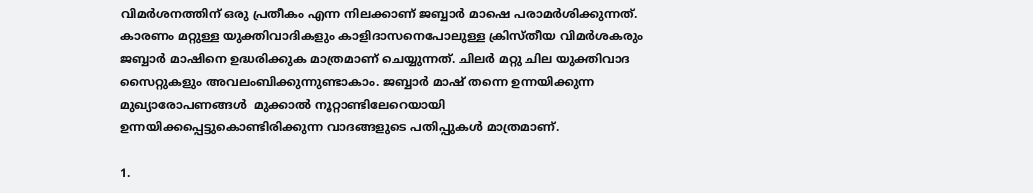വിമര്‍ശനത്തിന് ഒരു പ്രതീകം എന്ന നിലക്കാണ് ജബ്ബാര്‍ മാഷെ പരാമര്‍ശിക്കുന്നത്. കാരണം മറ്റുള്ള യുക്തിവാദികളും കാളിദാസനെപോലുള്ള ക്രിസ്തീയ വിമര്‍ശകരും ജബ്ബാര്‍ മാഷിനെ ഉദ്ധരിക്കുക മാത്രമാണ് ചെയ്യുന്നത്. ചിലര്‍ മറ്റു ചില യുക്തിവാദ സൈറ്റുകളും അവലംബിക്കുന്നുണ്ടാകാം. ജബ്ബാര്‍ മാഷ് തന്നെ ഉന്നയിക്കുന്ന മുഖ്യാരോപണങ്ങള്‍  മുക്കാല്‍ നൂറ്റാണ്ടിലേറെയായി ഉന്നയിക്കപ്പെട്ടുകൊണ്ടിരിക്കുന്ന വാദങ്ങളുടെ പതിപ്പുകള്‍ മാത്രമാണ്.

1.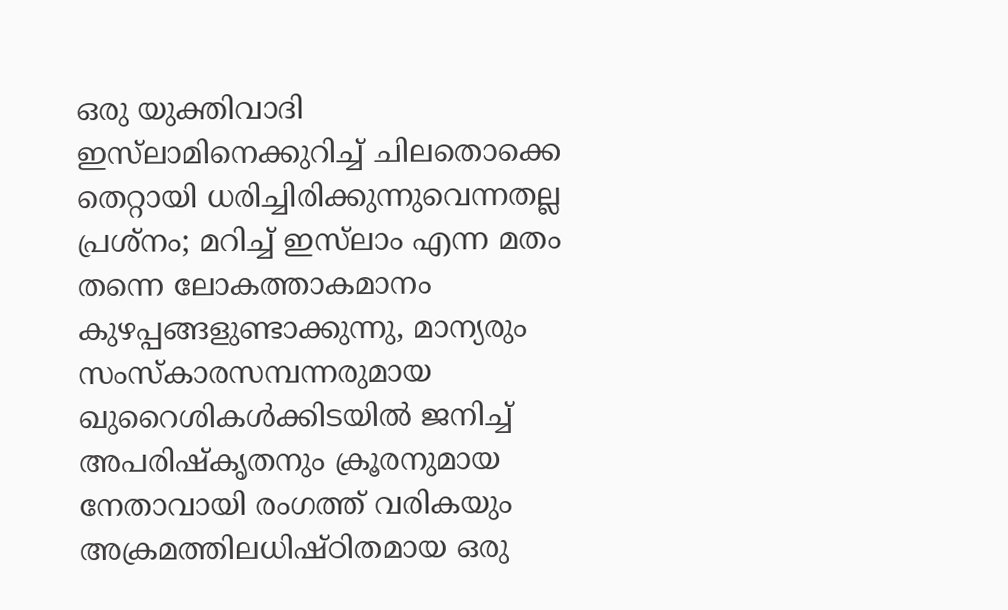ഒരു യുക്തിവാദി ഇസ്‌ലാമിനെക്കുറിച്ച് ചിലതൊക്കെ തെറ്റായി ധരിച്ചിരിക്കുന്നുവെന്നതല്ല പ്രശ്‌നം; മറിച്ച് ഇസ്‌ലാം എന്ന മതം തന്നെ ലോകത്താകമാനം കുഴപ്പങ്ങളുണ്ടാക്കുന്നു, മാന്യരും സംസ്‌കാരസമ്പന്നരുമായ ഖുറൈശികള്‍ക്കിടയില്‍ ജനിച്ച് അപരിഷ്‌കൃതനും ക്രൂരനുമായ നേതാവായി രംഗത്ത് വരികയും അക്രമത്തിലധിഷ്ഠിതമായ ഒരു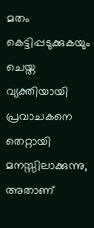മതം കെട്ടിപ്പടുക്കുകയും ചെയ്ത വ്യക്തിയായി പ്രവാചകനെ തെറ്റായി മനസ്സിലാക്കുന്നു, അതാണ്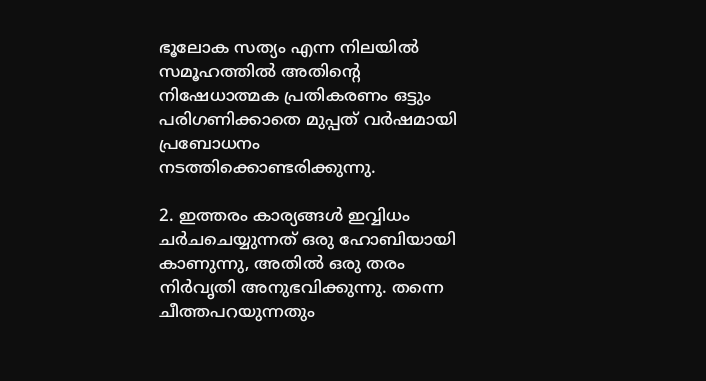ഭൂലോക സത്യം എന്ന നിലയില്‍ സമൂഹത്തില്‍ അതിന്റെ നിഷേധാത്മക പ്രതികരണം ഒട്ടും പരിഗണിക്കാതെ മുപ്പത് വര്‍ഷമായി പ്രബോധനം നടത്തിക്കൊണ്ടരിക്കുന്നു.

2. ഇത്തരം കാര്യങ്ങള്‍ ഇവ്വിധം ചര്‍ചചെയ്യുന്നത് ഒരു ഹോബിയായി കാണുന്നു, അതില്‍ ഒരു തരം നിര്‍വൃതി അനുഭവിക്കുന്നു. തന്നെ ചീത്തപറയുന്നതും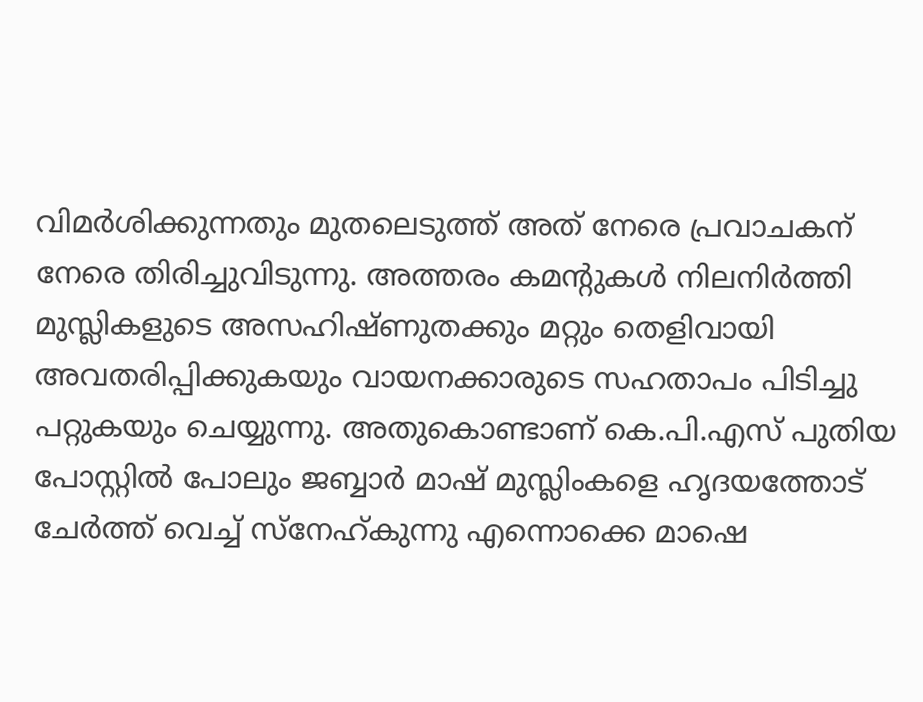വിമര്‍ശിക്കുന്നതും മുതലെടുത്ത് അത് നേരെ പ്രവാചകന് നേരെ തിരിച്ചുവിടുന്നു. അത്തരം കമന്റുകള്‍ നിലനിര്‍ത്തി മുസ്ലികളുടെ അസഹിഷ്ണുതക്കും മറ്റും തെളിവായി അവതരിപ്പിക്കുകയും വായനക്കാരുടെ സഹതാപം പിടിച്ചു പറ്റുകയും ചെയ്യുന്നു. അതുകൊണ്ടാണ് കെ.പി.എസ് പുതിയ പോസ്റ്റില്‍ പോലും ജബ്ബാര്‍ മാഷ് മുസ്ലിംകളെ ഹൃദയത്തോട് ചേര്‍ത്ത് വെച്ച് സ്‌നേഹ്കുന്നു എന്നൊക്കെ മാഷെ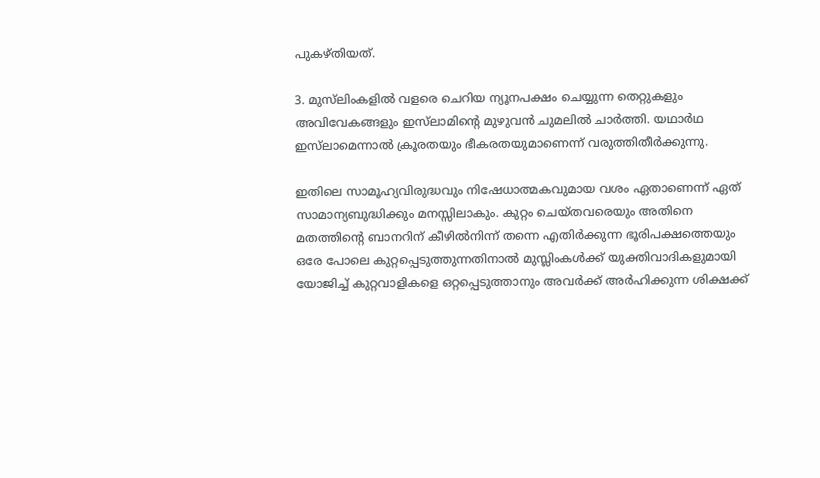പുകഴ്തിയത്.

3. മുസ്‌ലിംകളില്‍ വളരെ ചെറിയ ന്യൂനപക്ഷം ചെയ്യുന്ന തെറ്റുകളും അവിവേകങ്ങളും ഇസ്‌ലാമിന്റെ മുഴുവന്‍ ചുമലില്‍ ചാര്‍ത്തി. യഥാര്‍ഥ ഇസ്‌ലാമെന്നാല്‍ ക്രൂരതയും ഭീകരതയുമാണെന്ന് വരുത്തിതീര്‍ക്കുന്നു.

ഇതിലെ സാമൂഹ്യവിരുദ്ധവും നിഷേധാത്മകവുമായ വശം ഏതാണെന്ന് ഏത് സാമാന്യബുദ്ധിക്കും മനസ്സിലാകും. കുറ്റം ചെയ്തവരെയും അതിനെ മതത്തിന്റെ ബാനറിന് കീഴില്‍നിന്ന് തന്നെ എതിര്‍ക്കുന്ന ഭൂരിപക്ഷത്തെയും ഒരേ പോലെ കുറ്റപ്പെടുത്തുന്നതിനാല്‍ മുസ്ലിംകള്‍ക്ക് യുക്തിവാദികളുമായി യോജിച്ച് കുറ്റവാളികളെ ഒറ്റപ്പെടുത്താനും അവര്‍ക്ക് അര്‍ഹിക്കുന്ന ശിക്ഷക്ക്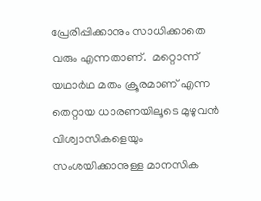പ്രേരിപ്പിക്കാനും സാധിക്കാതെ വരും എന്നതാണ്.  മറ്റൊന്ന് യഥാര്‍ഥ മതം ക്രൂരമാണ് എന്ന തെറ്റായ ധാരണയിലൂടെ മുഴുവന്‍ വിശ്വാസികളെയും സംശയിക്കാനുള്ള മാനസിക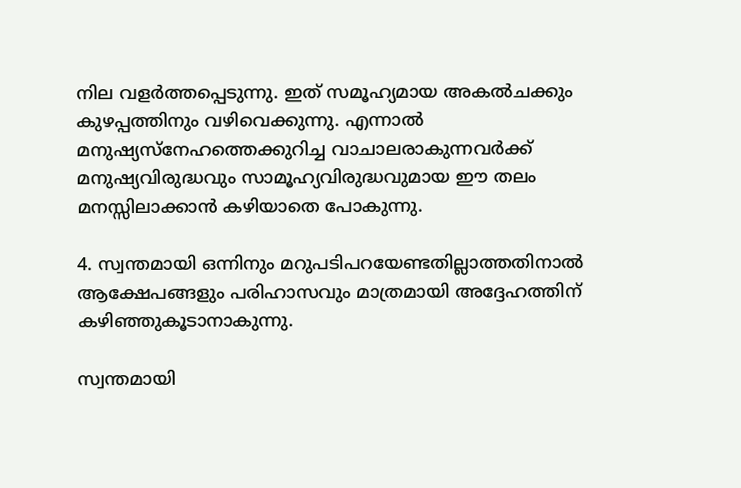നില വളര്‍ത്തപ്പെടുന്നു. ഇത് സമൂഹ്യമായ അകല്‍ചക്കും കുഴപ്പത്തിനും വഴിവെക്കുന്നു. എന്നാല്‍ മനുഷ്യസ്‌നേഹത്തെക്കുറിച്ച വാചാലരാകുന്നവര്‍ക്ക് മനുഷ്യവിരുദ്ധവും സാമൂഹ്യവിരുദ്ധവുമായ ഈ തലം മനസ്സിലാക്കാന്‍ കഴിയാതെ പോകുന്നു.

4. സ്വന്തമായി ഒന്നിനും മറുപടിപറയേണ്ടതില്ലാത്തതിനാല്‍ ആക്ഷേപങ്ങളും പരിഹാസവും മാത്രമായി അദ്ദേഹത്തിന് കഴിഞ്ഞുകൂടാനാകുന്നു.

സ്വന്തമായി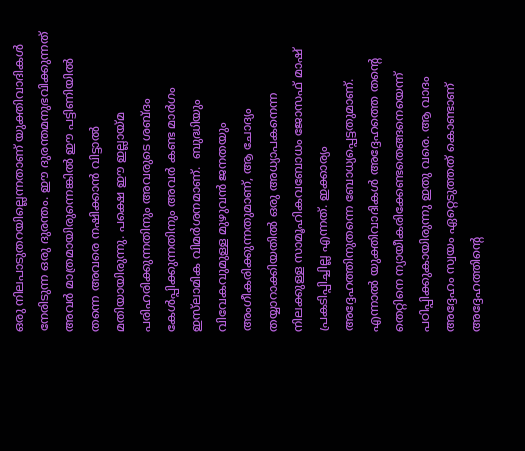ഒരു നിലപാടുതറയില്ലെന്നതാണ് യുക്തിവാദികള്‍ നേരിടുന്ന ഒരു ദുരന്തം. ഈ ദുരന്തമനുഭവിക്കുന്നത് അവര്‍ മാത്രമായിരുന്നെങ്കില്‍ ഈ പട്ടിണിയില്‍ തന്നെ അവരെ നഷിക്കാന്‍ വിട്ടാല്‍ മതിയായിരുന്നു. പക്ഷെ ഈ ഇല്ലായ്മ പരിഹരിക്കുന്നതിനും അവരുടെ ശബ്ദം കേള്‍പ്പിക്കുന്നതിനും അവര്‍ കണ്ട മാര്‍ഗം ഇസ്‌ലാമിക വിമര്‍ശനമാണ്.  ബുദ്ധിയും വിവേകവുമുള്ള മുഴുവന്‍ ജനതയും അംഗീകരിക്കുന്നതുമാണ്, ആ ചോദ്യം തയ്യാറാക്കിയതില്‍ ഒരു അധ്യാപകനെന്ന നിലക്കുള്ള സാമൂഹികവബോധം ജോസഫ് മാഷ് പ്രകടിപ്പിച്ചില്ല എന്നത്. ഇക്കാര്യം അദ്ദേഹത്തിനുതന്നെ ബോധ്യപ്പെട്ടതുമാണ്. എന്നാല്‍ യുക്തിവാദികള്‍ അദ്ദേഹത്തെ തന്റെ തെറ്റിനെ ന്യായീകരിക്കേണ്ടതെങ്ങനെയെന്ന് പഠിപ്പിക്കുകായിരുന്നു ഇതു വരെ. ആ വാദം അദ്ദേഹം സ്വയം ഏറ്റെടുത്തത് കൊണ്ടാണ് അദ്ദേഹത്തിന്റെ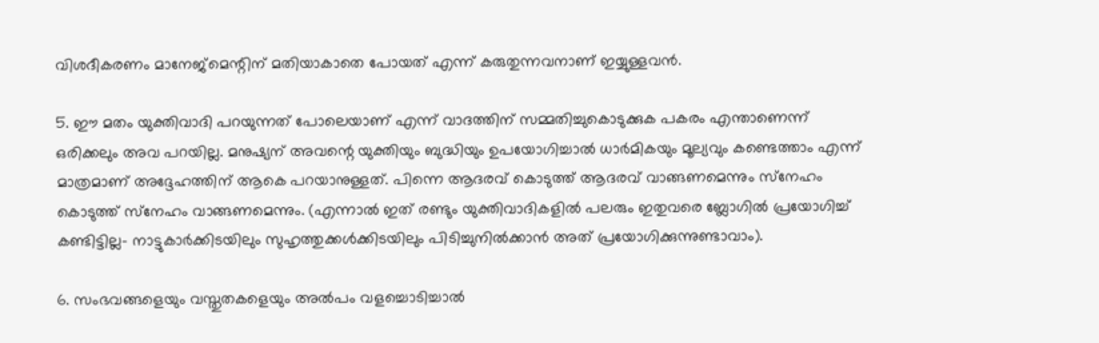വിശദീകരണം മാനേജ്‌മെന്റിന് മതിയാകാതെ പോയത് എന്ന് കരുതുന്നവനാണ് ഇയ്യുള്ളവന്‍.

5. ഈ മതം യുക്തിവാദി പറയുന്നത് പോലെയാണ് എന്ന് വാദത്തിന് സമ്മതിച്ചുകൊടുക്കുക പകരം എന്താണെന്ന് ഒരിക്കലും അവ പറയില്ല. മനുഷ്യന് അവന്റെ യുക്തിയും ബുദ്ധിയും ഉപയോഗിച്ചാല്‍ ധാര്‍മികയും മൂല്യവും കണ്ടെത്താം എന്ന് മാത്രമാണ് അദ്ദേഹത്തിന് ആകെ പറയാനുള്ളത്. പിന്നെ ആദരവ് കൊടുത്ത് ആദരവ് വാങ്ങണമെന്നും സ്‌നേഹം കൊടുത്ത് സ്‌നേഹം വാങ്ങണമെന്നും. (എന്നാല്‍ ഇത് രണ്ടും യുക്തിവാദികളില്‍ പലരും ഇതുവരെ ബ്ലോഗില്‍ പ്രയോഗിച്ച് കണ്ടിട്ടില്ല- നാട്ടുകാര്‍ക്കിടയിലും സുഹൃത്തുക്കള്‍ക്കിടയിലും പിടിച്ചുനില്‍ക്കാന്‍ അത് പ്രയോഗിക്കുന്നുണ്ടാവാം).

6. സംഭവങ്ങളെയും വസ്തുതകളെയും അല്‍പം വളച്ചൊടിച്ചാല്‍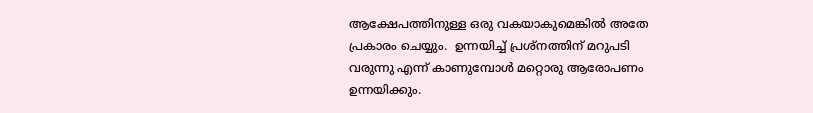ആക്ഷേപത്തിനുള്ള ഒരു വകയാകുമെങ്കില്‍ അതേ പ്രകാരം ചെയ്യും.  ഉന്നയിച്ച് പ്രശ്‌നത്തിന് മറുപടി വരുന്നു എന്ന് കാണുമ്പോള്‍ മറ്റൊരു ആരോപണം ഉന്നയിക്കും.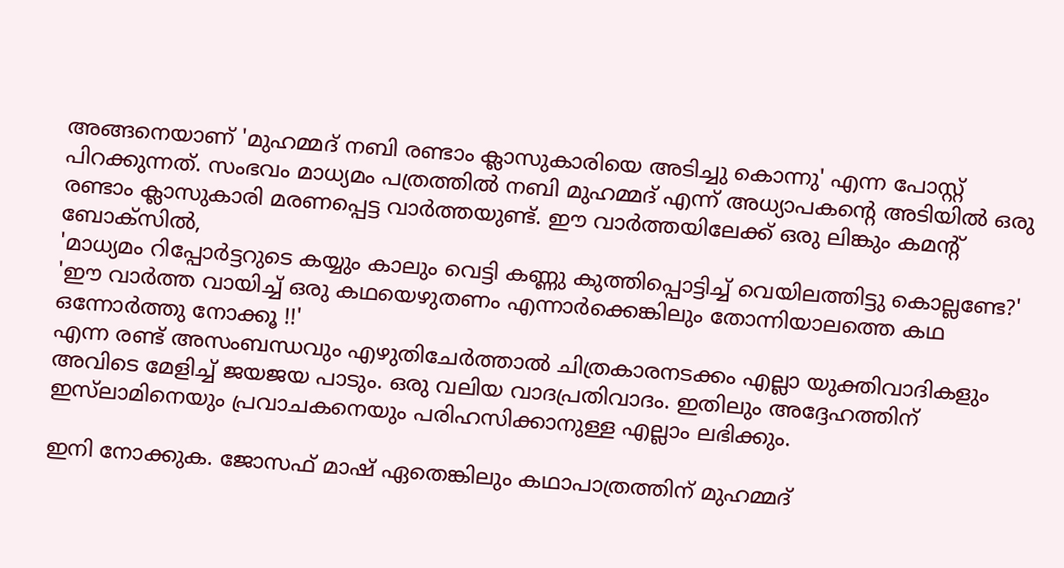അങ്ങനെയാണ് 'മുഹമ്മദ് നബി രണ്ടാം ക്ലാസുകാരിയെ അടിച്ചു കൊന്നു' എന്ന പോസ്റ്റ് പിറക്കുന്നത്. സംഭവം മാധ്യമം പത്രത്തില്‍ നബി മുഹമ്മദ് എന്ന് അധ്യാപകന്റെ അടിയില്‍ ഒരു രണ്ടാം ക്ലാസുകാരി മരണപ്പെട്ട വാര്‍ത്തയുണ്ട്. ഈ വാര്‍ത്തയിലേക്ക് ഒരു ലിങ്കും കമന്റ് ബോക്‌സില്‍,
'മാധ്യമം റിപ്പോര്‍ട്ടറുടെ കയ്യും കാലും വെട്ടി കണ്ണു കുത്തിപ്പൊട്ടിച്ച് വെയിലത്തിട്ടു കൊല്ലണ്ടേ?'
'ഈ വാര്‍ത്ത വായിച്ച് ഒരു കഥയെഴുതണം എന്നാര്‍ക്കെങ്കിലും തോന്നിയാലത്തെ കഥ ഒന്നോര്‍ത്തു നോക്കൂ !!'
എന്ന രണ്ട് അസംബന്ധവും എഴുതിചേര്‍ത്താല്‍ ചിത്രകാരനടക്കം എല്ലാ യുക്തിവാദികളും അവിടെ മേളിച്ച് ജയജയ പാടും. ഒരു വലിയ വാദപ്രതിവാദം. ഇതിലും അദ്ദേഹത്തിന് ഇസ്‌ലാമിനെയും പ്രവാചകനെയും പരിഹസിക്കാനുള്ള എല്ലാം ലഭിക്കും.

ഇനി നോക്കുക. ജോസഫ് മാഷ് ഏതെങ്കിലും കഥാപാത്രത്തിന് മുഹമ്മദ്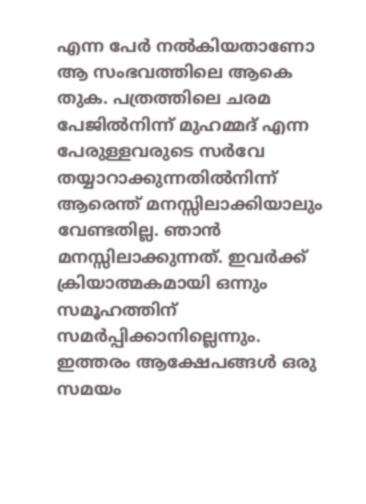എന്ന പേര്‍ നല്‍കിയതാണോ ആ സംഭവത്തിലെ ആകെ തുക. പത്രത്തിലെ ചരമ പേജില്‍നിന്ന് മുഹമ്മദ് എന്ന പേരുള്ളവരുടെ സര്‍വേ തയ്യാറാക്കുന്നതില്‍നിന്ന് ആരെന്ത് മനസ്സിലാക്കിയാലും വേണ്ടതില്ല. ഞാന്‍ മനസ്സിലാക്കുന്നത്. ഇവര്‍ക്ക് ക്രിയാത്മകമായി ഒന്നും സമൂഹത്തിന് സമര്‍പ്പിക്കാനില്ലെന്നും. ഇത്തരം ആക്ഷേപങ്ങള്‍ ഒരു സമയം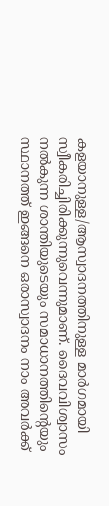കളയാനുള്ള/ആസ്വാദനത്തിനുള്ള മാര്‍ഗമായി സ്വീകരിച്ചിരിക്കുന്നുവെന്നുമാണ്. ദൈവവിശ്വാസം നല്‍കുന്ന ശാന്തിയുടെയും സമാധാനത്തിന്റെയും സ്ഥാനത്ത് ഇങ്ങനെ ഒരാസ്വാദനം നാം അവര്‍ക്ക്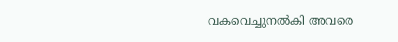വകവെച്ചുനല്‍കി അവരെ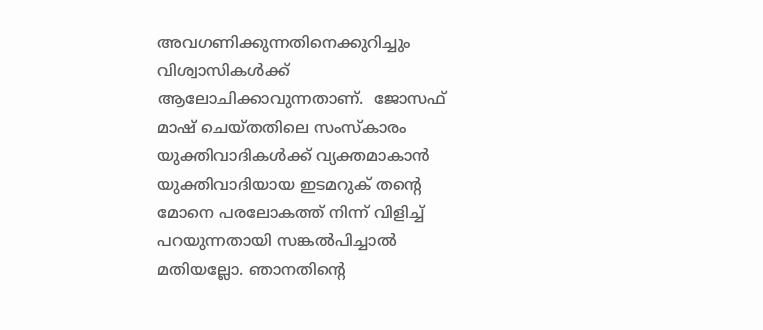അവഗണിക്കുന്നതിനെക്കുറിച്ചും വിശ്വാസികള്‍ക്ക് ആലോചിക്കാവുന്നതാണ്.  ജോസഫ് മാഷ് ചെയ്തതിലെ സംസ്‌കാരം യുക്തിവാദികള്‍ക്ക് വ്യക്തമാകാന്‍ യുക്തിവാദിയായ ഇടമറുക് തന്റെ മോനെ പരലോകത്ത് നിന്ന് വിളിച്ച് പറയുന്നതായി സങ്കല്‍പിച്ചാല്‍ മതിയല്ലോ. ഞാനതിന്റെ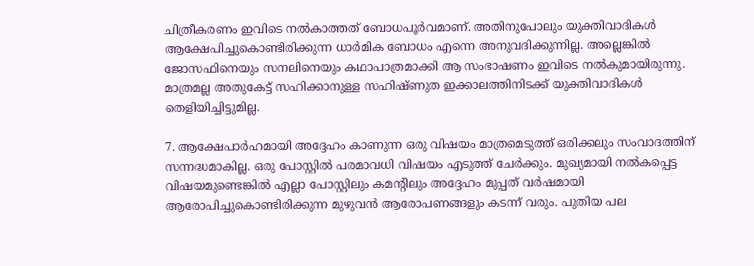ചിത്രീകരണം ഇവിടെ നല്‍കാത്തത് ബോധപൂര്‍വമാണ്. അതിനുപോലും യുക്തിവാദികള്‍ ആക്ഷേപിച്ചുകൊണ്ടിരിക്കുന്ന ധാര്‍മിക ബോധം എന്നെ അനുവദിക്കുന്നില്ല. അല്ലെങ്കില്‍ ജോസഫിനെയും സനലിനെയും കഥാപാത്രമാക്കി ആ സംഭാഷണം ഇവിടെ നല്‍കുമായിരുന്നു. മാത്രമല്ല അതുകേട്ട് സഹിക്കാനുള്ള സഹിഷ്ണുത ഇക്കാലത്തിനിടക്ക് യുക്തിവാദികള്‍ തെളിയിച്ചിട്ടുമില്ല.

7. ആക്ഷേപാര്‍ഹമായി അദ്ദേഹം കാണുന്ന ഒരു വിഷയം മാത്രമെടുത്ത് ഒരിക്കലും സംവാദത്തിന് സന്നദ്ധമാകില്ല. ഒരു പോസ്റ്റില്‍ പരമാവധി വിഷയം എടുത്ത് ചേര്‍ക്കും. മുഖ്യമായി നല്‍കപ്പെട്ട വിഷയമുണ്ടെങ്കില്‍ എല്ലാ പോസ്റ്റിലും കമന്റിലും അദ്ദേഹം മുപ്പത് വര്‍ഷമായി ആരോപിച്ചുകൊണ്ടിരിക്കുന്ന മുഴുവന്‍ ആരോപണങ്ങളും കടന്ന് വരും. പുതിയ പല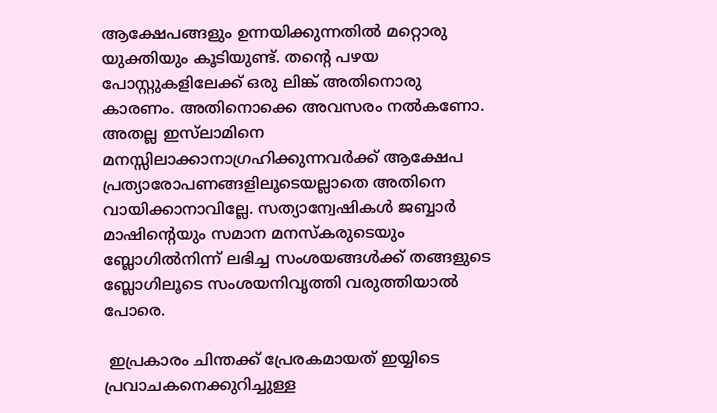ആക്ഷേപങ്ങളും ഉന്നയിക്കുന്നതില്‍ മറ്റൊരു  യുക്തിയും കൂടിയുണ്ട്. തന്റെ പഴയ പോസ്റ്റുകളിലേക്ക് ഒരു ലിങ്ക് അതിനൊരു കാരണം. അതിനൊക്കെ അവസരം നല്‍കണോ. അതല്ല ഇസ്‌ലാമിനെ മനസ്സിലാക്കാനാഗ്രഹിക്കുന്നവര്‍ക്ക് ആക്ഷേപ പ്രത്യാരോപണങ്ങളിലൂടെയല്ലാതെ അതിനെ വായിക്കാനാവില്ലേ. സത്യാന്വേഷികള്‍ ജബ്ബാര്‍ മാഷിന്റെയും സമാന മനസ്‌കരുടെയും ബ്ലോഗില്‍നിന്ന് ലഭിച്ച സംശയങ്ങള്‍ക്ക് തങ്ങളുടെ ബ്ലോഗിലൂടെ സംശയനിവൃത്തി വരുത്തിയാല്‍ പോരെ.

 ഇപ്രകാരം ചിന്തക്ക് പ്രേരകമായത് ഇയ്യിടെ പ്രവാചകനെക്കുറിച്ചുള്ള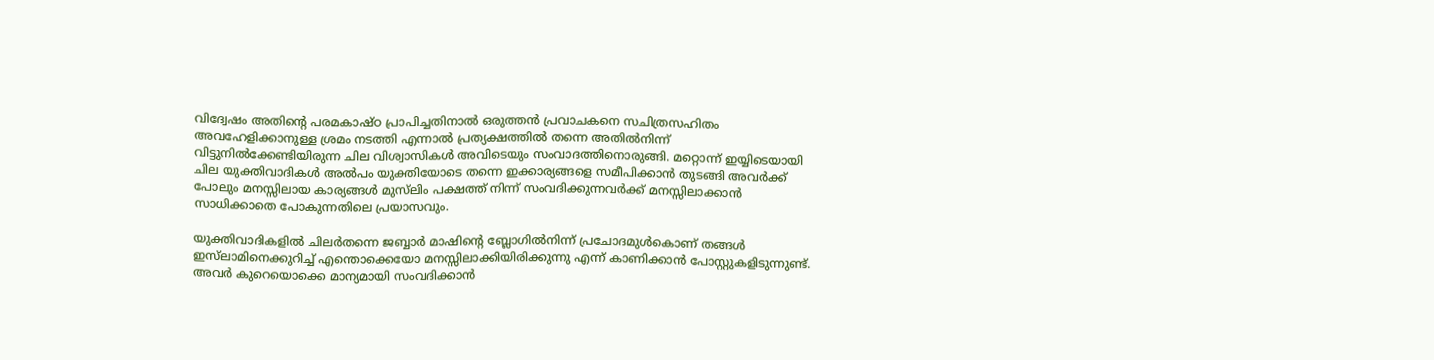വിദ്വേഷം അതിന്റെ പരമകാഷ്ഠ പ്രാപിച്ചതിനാല്‍ ഒരുത്തന്‍ പ്രവാചകനെ സചിത്രസഹിതം അവഹേളിക്കാനുള്ള ശ്രമം നടത്തി എന്നാല്‍ പ്രത്യക്ഷത്തില്‍ തന്നെ അതില്‍നിന്ന് വിട്ടുനില്‍ക്കേണ്ടിയിരുന്ന ചില വിശ്വാസികള്‍ അവിടെയും സംവാദത്തിനൊരുങ്ങി. മറ്റൊന്ന് ഇയ്യിടെയായി ചില യുക്തിവാദികള്‍ അല്‍പം യുക്തിയോടെ തന്നെ ഇക്കാര്യങ്ങളെ സമീപിക്കാന്‍ തുടങ്ങി അവര്‍ക്ക് പോലും മനസ്സിലായ കാര്യങ്ങള്‍ മുസ്‌ലിം പക്ഷത്ത് നിന്ന് സംവദിക്കുന്നവര്‍ക്ക് മനസ്സിലാക്കാന്‍ സാധിക്കാതെ പോകുന്നതിലെ പ്രയാസവും.

യുക്തിവാദികളില്‍ ചിലര്‍തന്നെ ജബ്ബാര്‍ മാഷിന്റെ ബ്ലോഗില്‍നിന്ന് പ്രചോദമുള്‍കൊണ് തങ്ങള്‍ ഇസ്‌ലാമിനെക്കുറിച്ച് എന്തൊക്കെയോ മനസ്സിലാക്കിയിരിക്കുന്നു എന്ന് കാണിക്കാന്‍ പോസ്റ്റുകളിടുന്നുണ്ട്. അവര്‍ കുറെയൊക്കെ മാന്യമായി സംവദിക്കാന്‍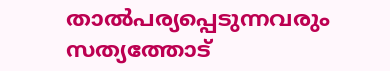താല്‍പര്യപ്പെടുന്നവരും സത്യത്തോട്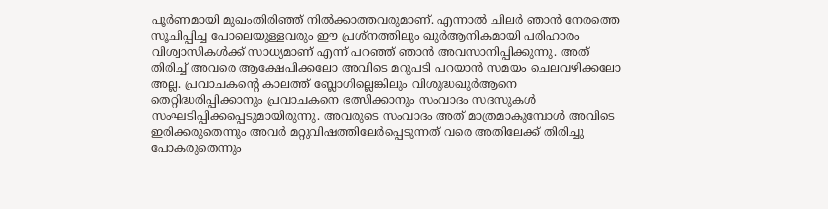പൂര്‍ണമായി മുഖംതിരിഞ്ഞ് നില്‍ക്കാത്തവരുമാണ്. എന്നാല്‍ ചിലര്‍ ഞാന്‍ നേരത്തെ സൂചിപ്പിച്ച പോലെയുള്ളവരും ഈ പ്രശ്‌നത്തിലും ഖുര്‍ആനികമായി പരിഹാരം വിശ്വാസികള്‍ക്ക് സാധ്യമാണ് എന്ന് പറഞ്ഞ് ഞാന്‍ അവസാനിപ്പിക്കുന്നു. അത് തിരിച്ച് അവരെ ആക്ഷേപിക്കലോ അവിടെ മറുപടി പറയാന്‍ സമയം ചെലവഴിക്കലോ അല്ല. പ്രവാചകന്റെ കാലത്ത് ബ്ലോഗില്ലെങ്കിലും വിശുദ്ധഖുര്‍ആനെ തെറ്റിദ്ധരിപ്പിക്കാനും പ്രവാചകനെ ഭത്സിക്കാനും സംവാദം സദസുകള്‍ സംഘടിപ്പിക്കപ്പെടുമായിരുന്നു. അവരുടെ സംവാദം അത് മാത്രമാകുമ്പോള്‍ അവിടെ ഇരിക്കരുതെന്നും അവര്‍ മറ്റുവിഷത്തിലേര്‍പ്പെടുന്നത് വരെ അതിലേക്ക് തിരിച്ചു പോകരുതെന്നും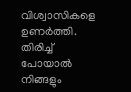വിശ്വാസികളെ ഉണര്‍ത്തി. തിരിച്ച് പോയാല്‍ നിങ്ങളും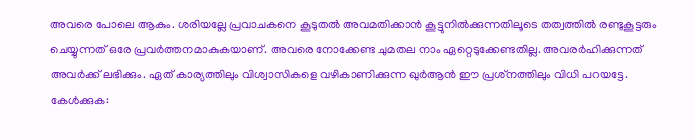അവരെ പോലെ ആകും. ശരിയല്ലേ പ്രവാചകനെ കൂടുതല്‍ അവമതിക്കാന്‍ കൂട്ടുനില്‍ക്കുന്നതിലൂടെ തത്വത്തില്‍ രണ്ടുകൂട്ടരും ചെയ്യുന്നത് ഒരേ പ്രവര്‍ത്തനമാകുകയാണ്. അവരെ നോക്കേണ്ട ചുമതല നാം ഏറ്റെടുക്കേണ്ടതില്ല. അവരര്‍ഹിക്കുന്നത് അവര്‍ക്ക് ലഭിക്കും. ഏത് കാര്യത്തിലും വിശ്വാസികളെ വഴികാണിക്കുന്ന ഖുര്‍ആന്‍ ഈ പ്രശ്‌നത്തിലും വിധി പറയട്ടേ. കേള്‍ക്കുക: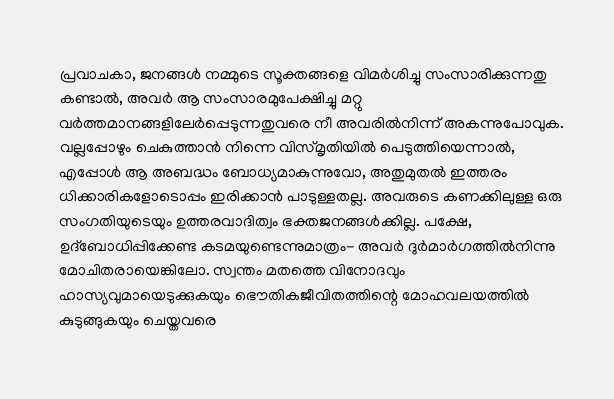പ്രവാചകാ, ജനങ്ങള്‍ നമ്മുടെ സൂക്തങ്ങളെ വിമര്‍ശിച്ചു സംസാരിക്കുന്നതു കണ്ടാല്‍, അവര്‍ ആ സംസാരമുപേക്ഷിച്ചു മറ്റു വര്‍ത്തമാനങ്ങളിലേര്‍പ്പെടുന്നതുവരെ നീ അവരില്‍നിന്ന് അകന്നുപോവുക. വല്ലപ്പോഴും ചെകുത്താന്‍ നിന്നെ വിസ്മൃതിയില്‍ പെടുത്തിയെന്നാല്‍, എപ്പോള്‍ ആ അബദ്ധം ബോധ്യമാകുന്നുവോ, അതുമുതല്‍ ഇത്തരം ധിക്കാരികളോടൊപ്പം ഇരിക്കാന്‍ പാടുള്ളതല്ല. അവരുടെ കണക്കിലുള്ള ഒരു സംഗതിയുടെയും ഉത്തരവാദിത്വം ഭക്തജനങ്ങള്‍ക്കില്ല. പക്ഷേ, ഉദ്ബോധിപ്പിക്കേണ്ട കടമയുണ്ടെന്നുമാത്രം- അവര്‍ ദുര്‍മാര്‍ഗത്തില്‍നിന്നു മോചിതരായെങ്കിലോ. സ്വന്തം മതത്തെ വിനോദവും ഹാസ്യവുമായെടുക്കുകയും ഭൌതികജീവിതത്തിന്റെ മോഹവലയത്തില്‍ കുടുങ്ങുകയും ചെയ്തവരെ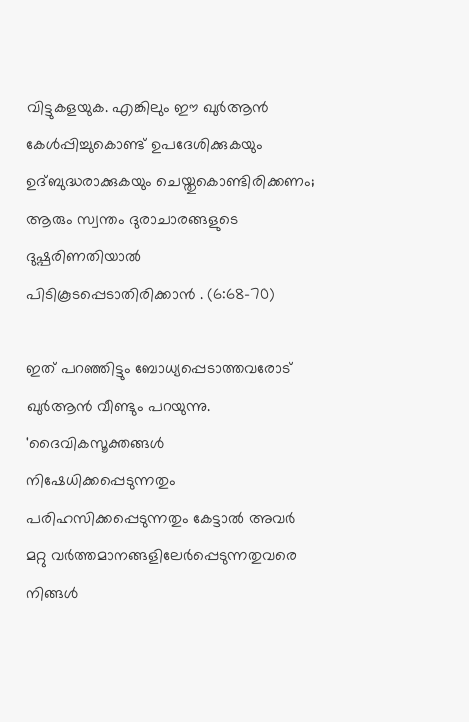വിട്ടുകളയുക. എങ്കിലും ഈ ഖുര്‍ആന്‍ കേള്‍പ്പിച്ചുകൊണ്ട് ഉപദേശിക്കുകയും ഉദ്ബുദ്ധരാക്കുകയും ചെയ്തുകൊണ്ടിരിക്കണം; ആരും സ്വന്തം ദുരാചാരങ്ങളുടെ ദുഷ്പരിണതിയാല്‍ പിടികൂടപ്പെടാതിരിക്കാന്‍ . (6:68-70)

ഇത് പറഞ്ഞിട്ടും ബോധ്യപ്പെടാത്തവരോട് ഖുര്‍ആന്‍ വീണ്ടും പറയുന്നു.
'ദൈവികസൂക്തങ്ങള്‍ നിഷേധിക്കപ്പെടുന്നതും പരിഹസിക്കപ്പെടുന്നതും കേട്ടാല്‍ അവര്‍ മറ്റു വര്‍ത്തമാനങ്ങളിലേര്‍പ്പെടുന്നതുവരെ നിങ്ങള്‍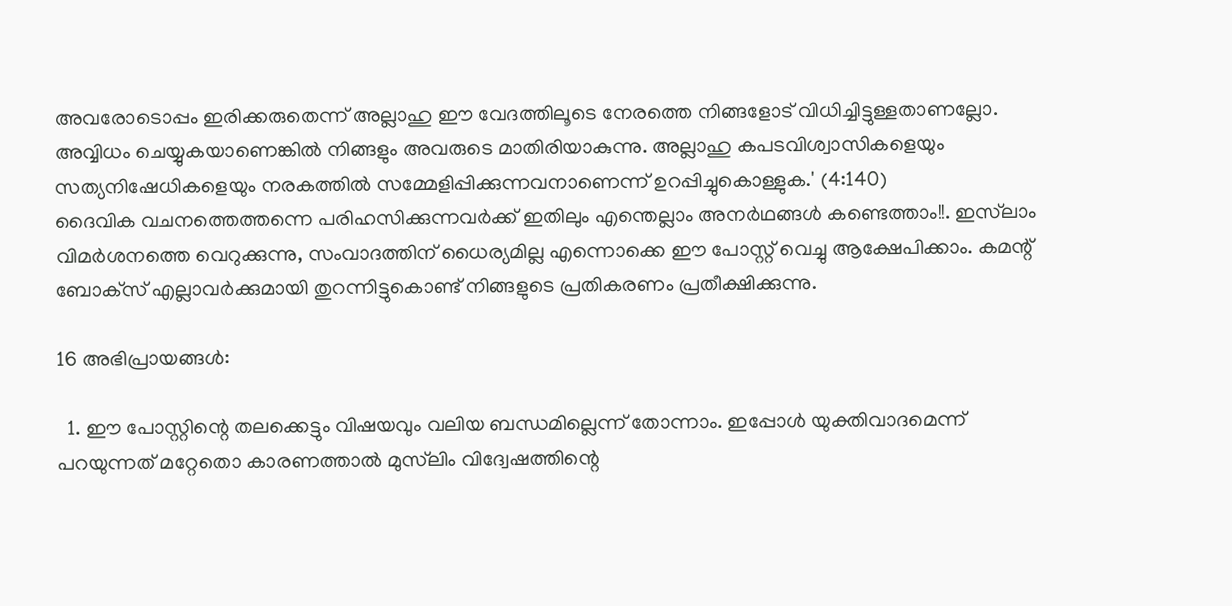അവരോടൊപ്പം ഇരിക്കരുതെന്ന് അല്ലാഹു ഈ വേദത്തിലൂടെ നേരത്തെ നിങ്ങളോട് വിധിച്ചിട്ടുള്ളതാണല്ലോ. അവ്വിധം ചെയ്യുകയാണെങ്കില്‍ നിങ്ങളും അവരുടെ മാതിരിയാകുന്നു. അല്ലാഹു കപടവിശ്വാസികളെയും സത്യനിഷേധികളെയും നരകത്തില്‍ സമ്മേളിപ്പിക്കുന്നവനാണെന്ന് ഉറപ്പിച്ചുകൊള്ളുക.' (4:140)
ദൈവിക വചനത്തെത്തന്നെ പരിഹസിക്കുന്നവര്‍ക്ക് ഇതിലും എന്തെല്ലാം അനര്‍ഥങ്ങള്‍ കണ്ടെത്താം!!. ഇസ്‌ലാം വിമര്‍ശനത്തെ വെറുക്കുന്നു, സംവാദത്തിന് ധൈര്യമില്ല എന്നൊക്കെ ഈ പോസ്റ്റ് വെച്ചു ആക്ഷേപിക്കാം. കമന്റ് ബോക്‌സ് എല്ലാവര്‍ക്കുമായി തുറന്നിട്ടുകൊണ്ട് നിങ്ങളുടെ പ്രതികരണം പ്രതീക്ഷിക്കുന്നു.

16 അഭിപ്രായങ്ങൾ:

  1. ഈ പോസ്റ്റിന്റെ തലക്കെട്ടും വിഷയവും വലിയ ബന്ധമില്ലെന്ന് തോന്നാം. ഇപ്പോള്‍ യുക്തിവാദമെന്ന് പറയുന്നത് മറ്റേതൊ കാരണത്താല്‍ മുസ്‌ലിം വിദ്വേഷത്തിന്റെ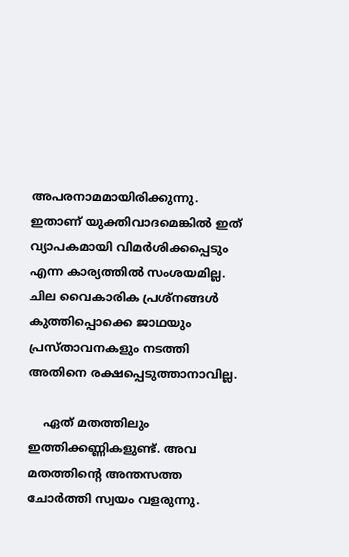അപരനാമമായിരിക്കുന്നു. ഇതാണ് യുക്തിവാദമെങ്കില്‍ ഇത് വ്യാപകമായി വിമര്‍ശിക്കപ്പെടും എന്ന കാര്യത്തില്‍ സംശയമില്ല. ചില വൈകാരിക പ്രശ്‌നങ്ങള്‍ കുത്തിപ്പൊക്കെ ജാഥയും പ്രസ്താവനകളും നടത്തി അതിനെ രക്ഷപ്പെടുത്താനാവില്ല.

    ഏത് മതത്തിലും ഇത്തിക്കണ്ണികളുണ്ട്. അവ മതത്തിന്റെ അന്തസത്ത ചോര്‍ത്തി സ്വയം വളരുന്നു.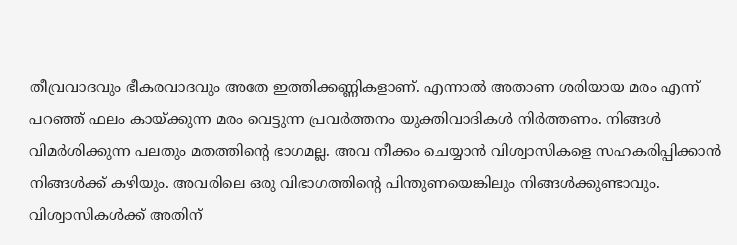തീവ്രവാദവും ഭീകരവാദവും അതേ ഇത്തിക്കണ്ണികളാണ്. എന്നാല്‍ അതാണ ശരിയായ മരം എന്ന് പറഞ്ഞ് ഫലം കായ്ക്കുന്ന മരം വെട്ടുന്ന പ്രവര്‍ത്തനം യുക്തിവാദികള്‍ നിര്‍ത്തണം. നിങ്ങള്‍ വിമര്‍ശിക്കുന്ന പലതും മതത്തിന്റെ ഭാഗമല്ല. അവ നീക്കം ചെയ്യാന്‍ വിശ്വാസികളെ സഹകരിപ്പിക്കാന്‍ നിങ്ങള്‍ക്ക് കഴിയും. അവരിലെ ഒരു വിഭാഗത്തിന്റെ പിന്തുണയെങ്കിലും നിങ്ങള്‍ക്കുണ്ടാവും. വിശ്വാസികള്‍ക്ക് അതിന്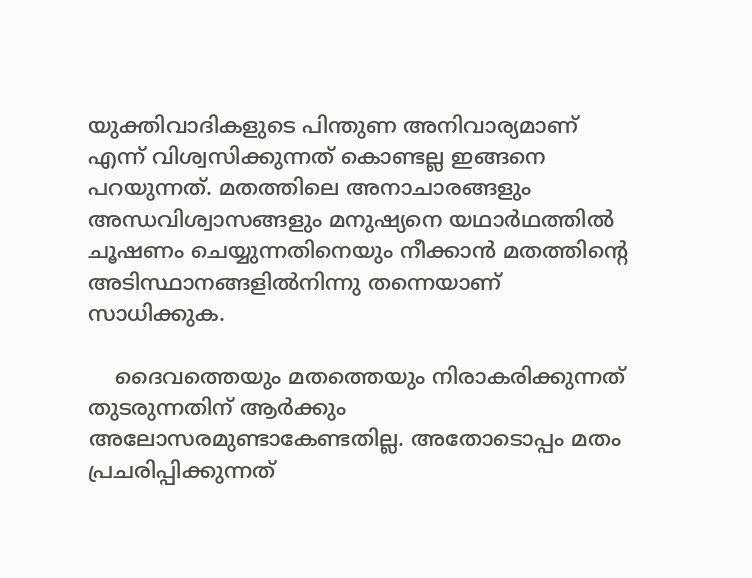യുക്തിവാദികളുടെ പിന്തുണ അനിവാര്യമാണ് എന്ന് വിശ്വസിക്കുന്നത് കൊണ്ടല്ല ഇങ്ങനെ പറയുന്നത്. മതത്തിലെ അനാചാരങ്ങളും അന്ധവിശ്വാസങ്ങളും മനുഷ്യനെ യഥാര്‍ഥത്തില്‍ ചൂഷണം ചെയ്യുന്നതിനെയും നീക്കാന്‍ മതത്തിന്റെ അടിസ്ഥാനങ്ങളില്‍നിന്നു തന്നെയാണ് സാധിക്കുക.

    ദൈവത്തെയും മതത്തെയും നിരാകരിക്കുന്നത് തുടരുന്നതിന് ആര്‍ക്കും അലോസരമുണ്ടാകേണ്ടതില്ല. അതോടൊപ്പം മതം പ്രചരിപ്പിക്കുന്നത്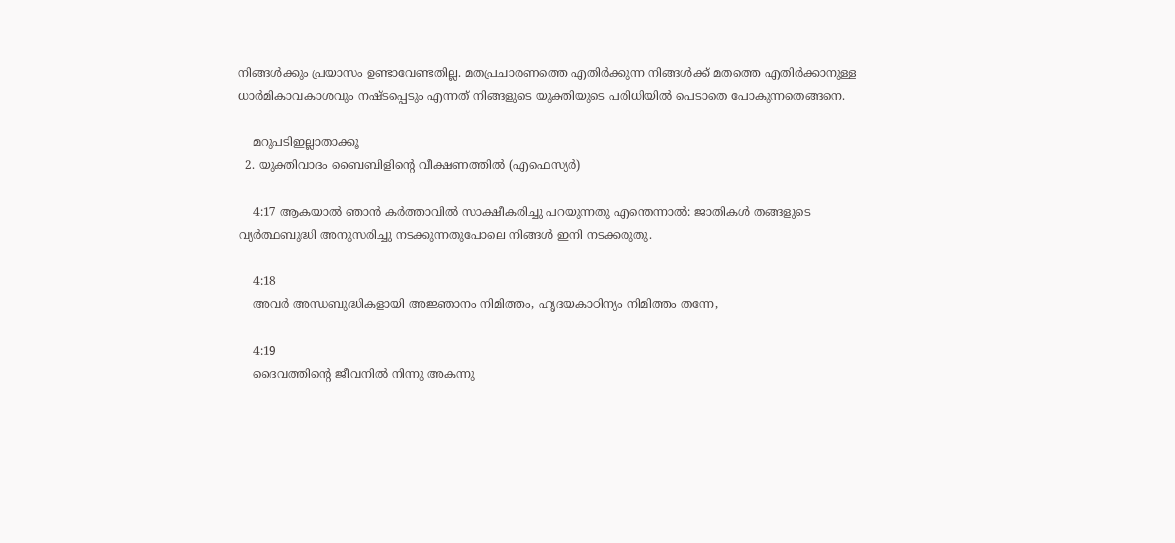നിങ്ങള്‍ക്കും പ്രയാസം ഉണ്ടാവേണ്ടതില്ല. മതപ്രചാരണത്തെ എതിര്‍ക്കുന്ന നിങ്ങള്‍ക്ക് മതത്തെ എതിര്‍ക്കാനുള്ള ധാര്‍മികാവകാശവും നഷ്ടപ്പെടും എന്നത് നിങ്ങളുടെ യുക്തിയുടെ പരിധിയില്‍ പെടാതെ പോകുന്നതെങ്ങനെ.

    മറുപടിഇല്ലാതാക്കൂ
  2. യുക്തിവാദം ബൈബിളിന്റെ വീക്ഷണത്തില്‍ (എഫെസ്യര്‍)

    4:17 ആകയാൽ ഞാൻ കർത്താവിൽ സാക്ഷീകരിച്ചു പറയുന്നതു എന്തെന്നാൽ: ജാതികൾ തങ്ങളുടെ വ്യർത്ഥബുദ്ധി അനുസരിച്ചു നടക്കുന്നതുപോലെ നിങ്ങൾ ഇനി നടക്കരുതു.

    4:18
    അവർ അന്ധബുദ്ധികളായി അജ്ഞാനം നിമിത്തം, ഹൃദയകാഠിന്യം നിമിത്തം തന്നേ,

    4:19
    ദൈവത്തിന്റെ ജീവനിൽ നിന്നു അകന്നു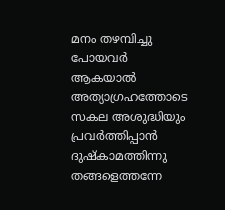മനം തഴമ്പിച്ചു പോയവർ ആകയാൽ അത്യാഗ്രഹത്തോടെ സകല അശുദ്ധിയും പ്രവർത്തിപ്പാൻ ദുഷ്കാമത്തിന്നു തങ്ങളെത്തന്നേ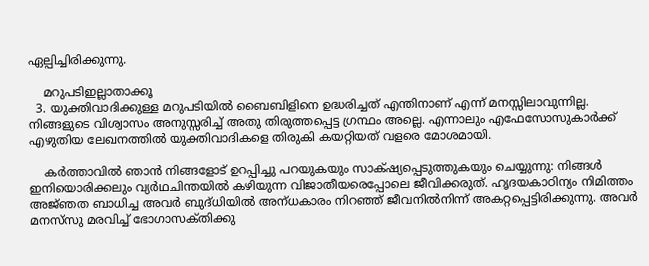ഏല്പിച്ചിരിക്കുന്നു.

    മറുപടിഇല്ലാതാക്കൂ
  3. യുക്തിവാദിക്കുള്ള മറുപടിയില്‍ ബൈബിളിനെ ഉദ്ധരിച്ചത് എന്തിനാണ് എന്ന് മനസ്സിലാവുന്നില്ല. നിങ്ങളുടെ വിശ്വാസം അനുസ്സരിച്ച് അതു തിരുത്തപ്പെട്ട ഗ്രന്ഥം അല്ലെ. എന്നാലും എഫേസോസുകാര്‍ക്ക് എഴുതിയ ലേഖനത്തില്‍ യുക്തിവാദികളെ തിരുകി കയറ്റിയത് വളരെ മോശമായി.

    കര്‍ത്താവില്‍ ഞാന്‍ നിങ്ങളോട്‌ ഉറപ്പിച്ചു പറയുകയും സാക്‌ഷ്യപ്പെടുത്തുകയും ചെയ്യുന്നു: നിങ്ങള്‍ ഇനിയൊരിക്കലും വ്യര്‍ഥചിന്തയില്‍ കഴിയുന്ന വിജാതീയരെപ്പോലെ ജീവിക്കരുത്‌. ഹൃദയകാഠിന്യം നിമിത്തം അജ്‌ഞത ബാധിച്ച അവര്‍ ബുദ്‌ധിയില്‍ അന്‌ധകാരം നിറഞ്ഞ്‌ ജീവനില്‍നിന്ന്‌ അകറ്റപ്പെട്ടിരിക്കുന്നു. അവര്‍ മനസ്‌സു മരവിച്ച്‌ ഭോഗാസക്‌തിക്കു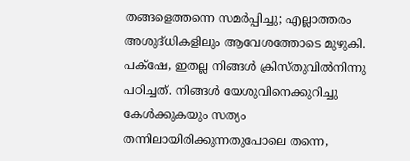തങ്ങളെത്തന്നെ സമര്‍പ്പിച്ചു; എല്ലാത്തരം അശുദ്‌ധികളിലും ആവേശത്തോടെ മുഴുകി. പക്‌ഷേ, ഇതല്ല നിങ്ങള്‍ ക്രിസ്‌തുവില്‍നിന്നു പഠിച്ചത്‌. നിങ്ങള്‍ യേശുവിനെക്കുറിച്ചു കേള്‍ക്കുകയും സത്യം തന്നിലായിരിക്കുന്നതുപോലെ തന്നെ,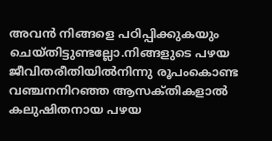അവന്‍ നിങ്ങളെ പഠിപ്പിക്കുകയും ചെയ്‌തിട്ടുണ്ടല്ലോ.നിങ്ങളുടെ പഴയ ജീവിതരീതിയില്‍നിന്നു രൂപംകൊണ്ട വഞ്ചനനിറഞ്ഞ ആസക്‌തികളാല്‍ കലുഷിതനായ പഴയ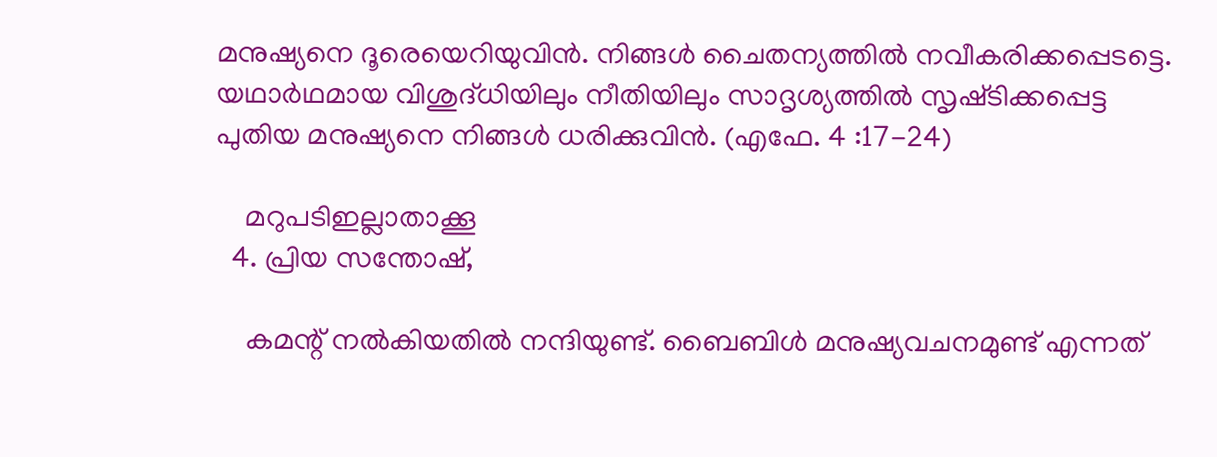മനുഷ്യനെ ദൂരെയെറിയുവിന്‍. നിങ്ങള്‍ ചൈതന്യത്തില്‍ നവീകരിക്കപ്പെടട്ടെ. യഥാര്‍ഥമായ വിശുദ്‌ധിയിലും നീതിയിലും സാദൃശ്യത്തില്‍ സൃഷ്‌ടിക്കപ്പെട്ട പുതിയ മനുഷ്യനെ നിങ്ങള്‍ ധരിക്കുവിന്‍. (എഫേ. 4 :17-24)

    മറുപടിഇല്ലാതാക്കൂ
  4. പ്രിയ സന്തോഷ്,

    കമന്റ് നല്‍കിയതില്‍ നന്ദിയുണ്ട്. ബൈബിള്‍ മനുഷ്യവചനമുണ്ട് എന്നത്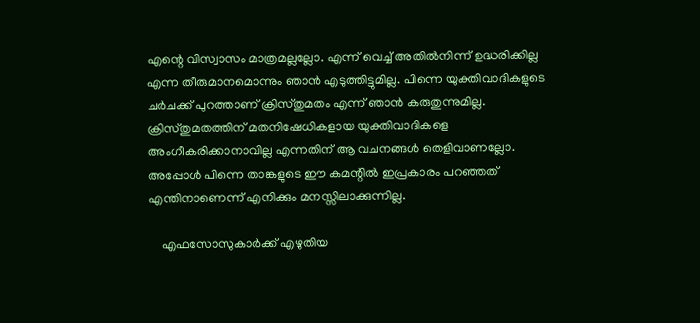എന്റെ വിസ്വാസം മാത്രമല്ലല്ലോ. എന്ന് വെച്ച് അതില്‍നിന്ന് ഉദ്ധരിക്കില്ല എന്ന തീരുമാനമൊന്നും ഞാന്‍ എടുത്തിട്ടുമില്ല. പിന്നെ യുക്തിവാദികളുടെ ചര്‍ചക്ക് പുറത്താണ് ക്രിസ്തുമതം എന്ന് ഞാന്‍ കരുതുന്നുമില്ല. ക്രിസ്തുമതത്തിന് മതനിഷേധികളായ യുക്തിവാദികളെ അംഗീകരിക്കാനാവില്ല എന്നതിന് ആ വചനങ്ങള്‍ തെളിവാണല്ലോ. അപ്പോള്‍ പിന്നെ താങ്കളുടെ ഈ കമന്റില്‍ ഇപ്രകാരം പറഞ്ഞത് എന്തിനാണെന്ന് എനിക്കും മനസ്സിലാക്കുന്നില്ല.

    എഫസോസുകാര്‍ക്ക് എഴുതിയ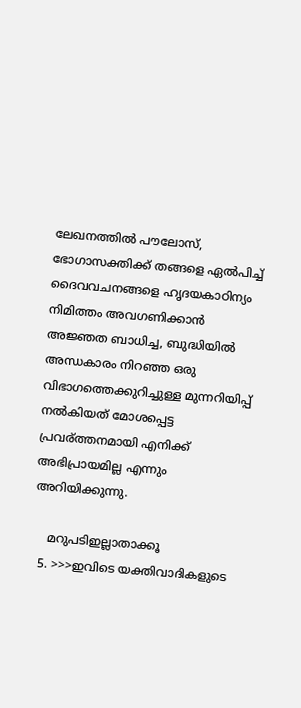ലേഖനത്തില്‍ പൗലോസ്, ഭോഗാസക്തിക്ക് തങ്ങളെ ഏല്‍പിച്ച് ദൈവവചനങ്ങളെ ഹൃദയകാഠിന്യം നിമിത്തം അവഗണിക്കാന്‍ അജ്ഞത ബാധിച്ച, ബുദ്ധിയില്‍ അന്ധകാരം നിറഞ്ഞ ഒരു വിഭാഗത്തെക്കുറിച്ചുള്ള മുന്നറിയിപ്പ് നല്‍കിയത് മോശപ്പെട്ട പ്രവര്ത്തനമായി എനിക്ക് അഭിപ്രായമില്ല എന്നും അറിയിക്കുന്നു.

    മറുപടിഇല്ലാതാക്കൂ
  5. >>>ഇവിടെ യക്തിവാദികളുടെ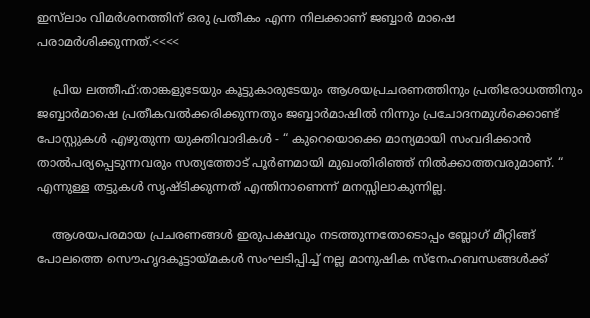ഇസ്‌ലാം വിമര്‍ശനത്തിന് ഒരു പ്രതീകം എന്ന നിലക്കാണ് ജബ്ബാര്‍ മാഷെ പരാമര്‍ശിക്കുന്നത്.<<<<

    പ്രിയ ലത്തീഫ്:താങ്കളുടേയും കൂട്ടുകാരുടേയും ആശയപ്രചരണത്തിനും പ്രതിരോധത്തിനും ജബ്ബാര്‍‌മാഷെ പ്രതീകവല്‍ക്കരിക്കുന്നതും ജബ്ബാര്‍മാഷില്‍ നിന്നും പ്രചോദനമുള്‍ക്കൊണ്ട് പോസ്റ്റുകള്‍ എഴുതുന്ന യുക്തിവാദികള്‍ - “ കുറെയൊക്കെ മാന്യമായി സംവദിക്കാന്‍ താല്‍പര്യപ്പെടുന്നവരും സത്യത്തോട് പൂര്‍ണമായി മുഖംതിരിഞ്ഞ് നില്‍ക്കാത്തവരുമാണ്. “ എന്നുള്ള തട്ടുകള്‍ സൃഷ്ടിക്കുന്നത് എന്തിനാണെന്ന് മനസ്സിലാകുന്നില്ല.

    ആശയപരമായ പ്രചരണങ്ങള്‍ ഇരുപക്ഷവും നടത്തുന്നതോടൊപ്പം ബ്ലോഗ് മീറ്റിങ്ങ് പോലത്തെ സൌഹൃദകൂട്ടായ്മകള്‍ സംഘടിപ്പിച്ച് നല്ല മാനുഷിക സ്നേഹബന്ധങ്ങള്‍ക്ക്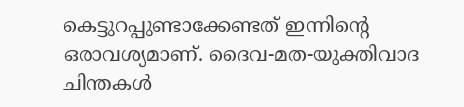കെട്ടുറപ്പുണ്ടാക്കേണ്ടത് ഇന്നിന്റെ ഒരാവശ്യമാണ്. ദൈവ-മത-യുക്തിവാദ ചിന്തകള്‍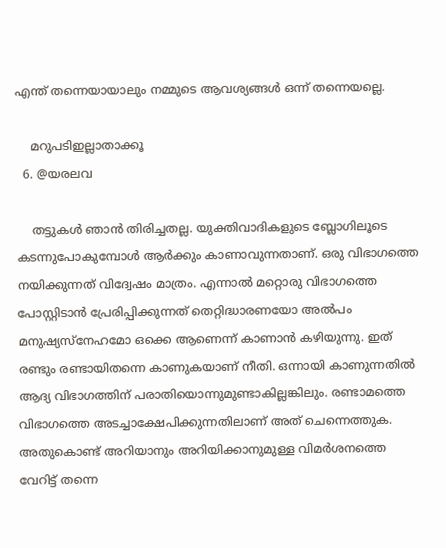എന്ത് തന്നെയായാലും നമ്മുടെ ആവശ്യങ്ങള്‍ ഒന്ന് തന്നെയല്ലെ.

    മറുപടിഇല്ലാതാക്കൂ
  6. @യരലവ

    തട്ടുകള്‍ ഞാന്‍ തിരിച്ചതല്ല. യുക്തിവാദികളുടെ ബ്ലോഗിലൂടെ കടന്നുപോകുമ്പോള്‍ ആര്‍ക്കും കാണാവുന്നതാണ്. ഒരു വിഭാഗത്തെ നയിക്കുന്നത് വിദ്വേഷം മാത്രം. എന്നാല്‍ മറ്റൊരു വിഭാഗത്തെ പോസ്റ്റിടാന്‍ പ്രേരിപ്പിക്കുന്നത് തെറ്റിദ്ധാരണയോ അല്‍പം മനുഷ്യസ്‌നേഹമോ ഒക്കെ ആണെന്ന് കാണാന്‍ കഴിയുന്നു. ഇത് രണ്ടും രണ്ടായിതന്നെ കാണുകയാണ് നീതി. ഒന്നായി കാണുന്നതില്‍ ആദ്യ വിഭാഗത്തിന് പരാതിയൊന്നുമുണ്ടാകില്ലങ്കിലും. രണ്ടാമത്തെ വിഭാഗത്തെ അടച്ചാക്ഷേപിക്കുന്നതിലാണ് അത് ചെന്നെത്തുക. അതുകൊണ്ട് അറിയാനും അറിയിക്കാനുമുള്ള വിമര്‍ശനത്തെ വേറിട്ട് തന്നെ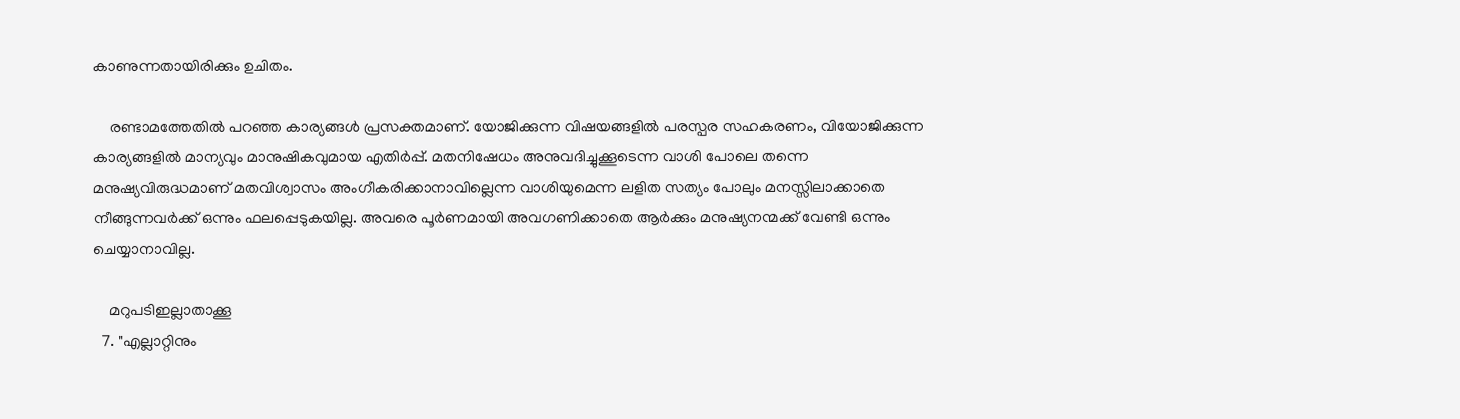കാണുന്നതായിരിക്കും ഉചിതം.

    രണ്ടാമത്തേതില്‍ പറഞ്ഞ കാര്യങ്ങള്‍ പ്രസക്തമാണ്. യോജിക്കുന്ന വിഷയങ്ങളില്‍ പരസ്പര സഹകരണം, വിയോജിക്കുന്ന കാര്യങ്ങളില്‍ മാന്യവും മാനുഷികവുമായ എതിര്‍പ്പ്. മതനിഷേധം അനുവദിച്ചുക്കൂടെന്ന വാശി പോലെ തന്നെ മനുഷ്യവിരുദ്ധമാണ് മതവിശ്വാസം അംഗീകരിക്കാനാവില്ലെന്ന വാശിയുമെന്ന ലളിത സത്യം പോലും മനസ്സിലാക്കാതെ നീങ്ങുന്നവര്‍ക്ക് ഒന്നും ഫലപ്പെടുകയില്ല. അവരെ പൂര്‍ണമായി അവഗണിക്കാതെ ആര്‍ക്കും മനുഷ്യനന്മക്ക് വേണ്ടി ഒന്നും ചെയ്യാനാവില്ല.

    മറുപടിഇല്ലാതാക്കൂ
  7. "എല്ലാറ്റിനും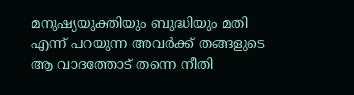മനുഷ്യയുക്തിയും ബുദ്ധിയും മതി എന്ന് പറയുന്ന അവര്‍ക്ക് തങ്ങളുടെ ആ വാദത്തോട് തന്നെ നീതി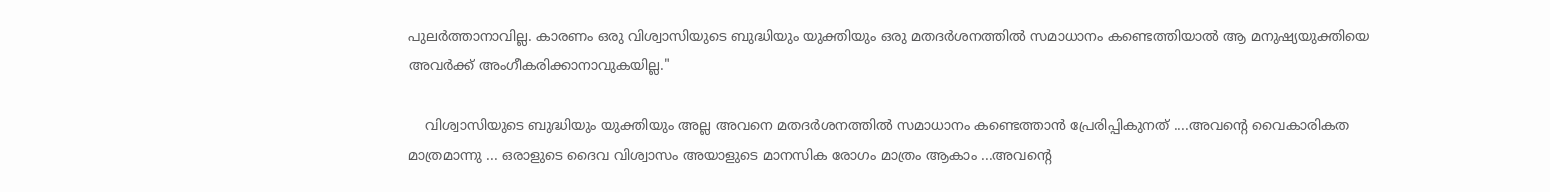പുലര്‍ത്താനാവില്ല. കാരണം ഒരു വിശ്വാസിയുടെ ബുദ്ധിയും യുക്തിയും ഒരു മതദര്‍ശനത്തില്‍ സമാധാനം കണ്ടെത്തിയാല്‍ ആ മനുഷ്യയുക്തിയെ അവര്‍ക്ക് അംഗീകരിക്കാനാവുകയില്ല."

    വിശ്വാസിയുടെ ബുദ്ധിയും യുക്തിയും അല്ല അവനെ മതദര്‍ശനത്തില്‍ സമാധാനം കണ്ടെത്താന്‍ പ്രേരിപ്പികുനത് ....അവന്റെ വൈകാരികത മാത്രമാന്നു ... ഒരാളുടെ ദൈവ വിശ്വാസം അയാളുടെ മാനസിക രോഗം മാത്രം ആകാം ...അവന്റെ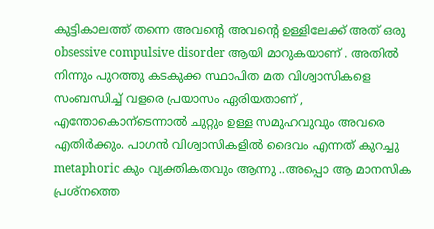കുട്ടികാലത്ത് തന്നെ അവന്റെ അവന്റെ ഉള്ളിലേക്ക് അത് ഒരു obsessive compulsive disorder ആയി മാറുകയാണ് . അതില്‍ നിന്നും പുറത്തു കടകുക്ക സ്ഥാപിത മത വിശ്വാസികളെ സംബന്ധിച്ച് വളരെ പ്രയാസം ഏരിയതാണ് , എന്തോകൊന്ടെന്നാല്‍ ചുറ്റും ഉള്ള സമുഹവുവും അവരെ എതിര്‍ക്കും. പാഗന്‍ വിശ്വാസികളില്‍ ദൈവം എന്നത് കുറച്ചു metaphoric കും വ്യക്തികതവും ആന്നു ..അപ്പൊ ആ മാനസിക പ്രശ്നത്തെ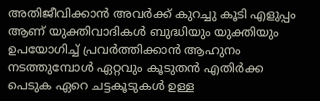അതിജീവിക്കാന്‍ അവര്‍ക്ക് കുറച്ചു കൂടി എളുപ്പം ആണ് യുക്തിവാദികള്‍ ബുദ്ധിയും യുക്തിയും ഉപയോഗിച്ച് പ്രവര്‍ത്തിക്കാന്‍ ആഹുനം നടത്തുമ്പോള്‍ ഏറ്റവും കൂടുതന്‍ എതിര്‍ക്ക പെടുക ഏറെ ചട്ടകൂടുകള്‍ ഉള്ള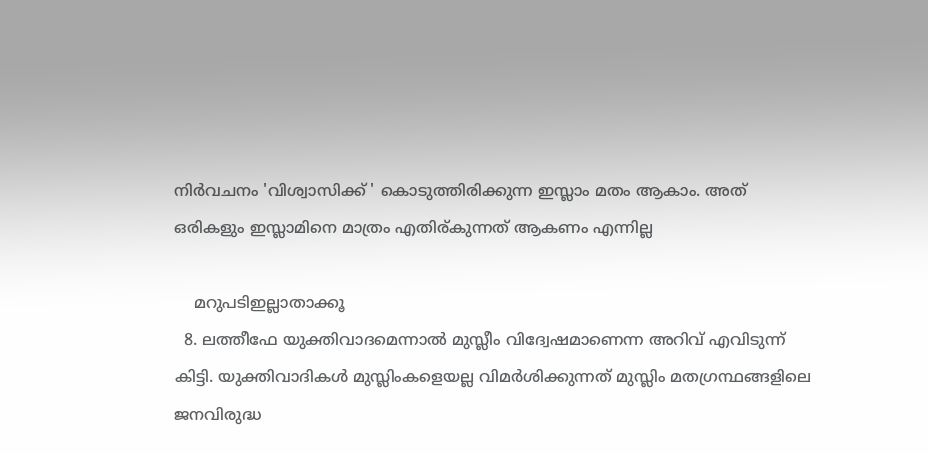നിര്‍വചനം 'വിശ്വാസിക്ക് ' കൊടുത്തിരിക്കുന്ന ഇസ്ലാം മതം ആകാം. അത് ഒരികളും ഇസ്ലാമിനെ മാത്രം എതിര്കുന്നത് ആകണം എന്നില്ല

    മറുപടിഇല്ലാതാക്കൂ
  8. ലത്തീഫേ യുക്തിവാദമെന്നാല്‍ മുസ്ലീം വിദ്വേഷമാണെന്ന അറിവ് എവിടുന്ന് കിട്ടി. യുക്തിവാദികള്‍ മുസ്ലിംകളെയല്ല വിമര്‍ശിക്കുന്നത് മുസ്ലിം മതഗ്രന്ഥങ്ങളിലെ ജനവിരുദ്ധ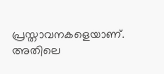പ്രസ്താവനകളെയാണ്. അതിലെ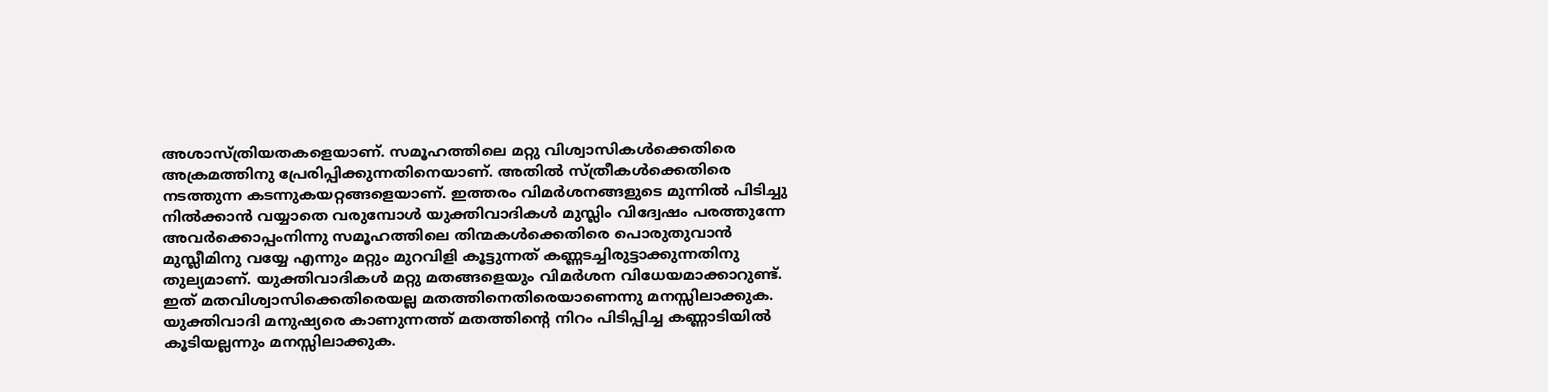അശാസ്ത്രിയതകളെയാണ്. സമൂഹത്തിലെ മറ്റു വിശ്വാസികള്‍ക്കെതിരെ അക്രമത്തിനു പ്രേരിപ്പിക്കുന്നതിനെയാണ്. അതില്‍ സ്ത്രീകള്‍ക്കെതിരെ നടത്തുന്ന കടന്നുകയറ്റങ്ങളെയാണ്. ഇത്തരം വിമര്‍ശനങ്ങളുടെ മുന്നില്‍ പിടിച്ചു നില്‍ക്കാന്‍ വയ്യാതെ വരുമ്പോള്‍ യുക്തിവാദികള്‍ മുസ്ലിം വിദ്വേഷം പരത്തുന്നേ അവര്‍ക്കൊപ്പംനിന്നു സമൂഹത്തിലെ തിന്മകള്‍ക്കെതിരെ പൊരുതുവാന്‍ മുസ്ലീമിനു വയ്യേ എന്നും മറ്റും മുറവിളി കൂട്ടുന്നത് കണ്ണടച്ചിരുട്ടാക്കുന്നതിനു തുല്യമാണ്. യുക്തിവാദികള്‍ മറ്റു മതങ്ങളെയും വിമര്‍ശന വിധേയമാക്കാറുണ്ട്. ഇത് മതവിശ്വാസിക്കെതിരെയല്ല മതത്തിനെതിരെയാണെന്നു മനസ്സിലാക്കുക. യുക്തിവാദി മനുഷ്യരെ കാണുന്നത്ത് മതത്തിന്റെ നിറം പിടിപ്പിച്ച കണ്ണാടിയില്‍ കൂടിയല്ലന്നും മനസ്സിലാക്കുക.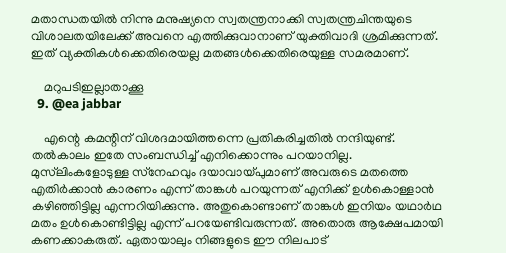മതാന്ധതയില്‍ നിന്നു മനുഷ്യനെ സ്വതന്ത്രനാക്കി സ്വതന്ത്രചിന്തയുടെ വിശാലതയിലേക്ക് അവനെ എത്തിക്കുവാനാണ് യുക്തിവാദി ശ്രമിക്കുന്നത്. ഇത് വ്യക്തികള്‍ക്കെതിരെയല്ല മതങ്ങള്‍ക്കെതിരെയുള്ള സമരമാണ്.

    മറുപടിഇല്ലാതാക്കൂ
  9. @ea jabbar

    എന്റെ കമന്റിന് വിശദമായിത്തന്നെ പ്രതികരിച്ചതില്‍ നന്ദിയുണ്ട്. തല്‍കാലം ഇതേ സംബന്ധിച്ച് എനിക്കൊന്നും പറയാനില്ല. മുസ്‌ലിംകളോടുള്ള സ്‌നേഹവും ദയാവായ്പുമാണ് അവരുടെ മതത്തെ എതിര്‍ക്കാന്‍ കാരണം എന്ന് താങ്കള്‍ പറയുന്നത് എനിക്ക് ഉള്‍കൊള്ളാന്‍ കഴിഞ്ഞിട്ടില്ല എന്നറിയിക്കുന്നു. അതുകൊണ്ടാണ് താങ്കള്‍ ഇനിയം യഥാര്‍ഥ മതം ഉള്‍കൊണ്ടിട്ടില്ല എന്ന് പറയേണ്ടിവരുന്നത്. അതൊരു ആക്ഷേപമായി കണക്കാകരുത്. ഏതായാലും നിങ്ങളുടെ ഈ നിലപാട്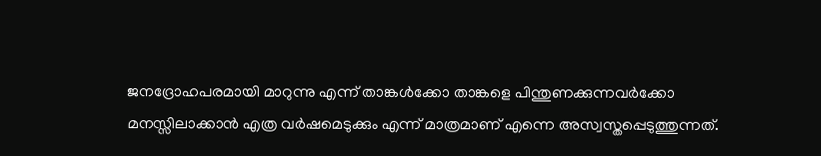ജനദ്രോഹപരമായി മാറുന്നു എന്ന് താങ്കള്‍ക്കോ താങ്കളെ പിന്തുണക്കുന്നവര്‍ക്കോ മനസ്സിലാക്കാന്‍ എത്ര വര്‍ഷമെടുക്കും എന്ന് മാത്രമാണ് എന്നെ അസ്വസ്തപ്പെടുത്തുന്നത്.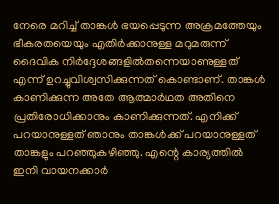നേരെ മറിച്ച് താങ്കള്‍ ഭയപ്പെടുന്ന അക്രമത്തേയും ഭീകരതയെയും എതിര്‍ക്കാനുള്ള മറുമരുന്ന് ദൈവിക നിര്‍ദ്ദേശങ്ങളില്‍തന്നെയാണുള്ളത് എന്ന് ഉറച്ചുവിശ്വസിക്കുന്നത് കൊണ്ടാണ്. താങ്കള്‍ കാണിക്കുന്ന അതേ ആത്മാര്‍ഥത അതിനെ പ്രതിരോധിക്കാനും കാണിക്കുന്നത്. എനിക്ക് പറയാനുള്ളത് ഞാനും താങ്കള്‍ക്ക് പറയാനുള്ളത് താങ്കളും പറഞ്ഞുകഴിഞ്ഞു. എന്റെ കാര്യത്തില്‍ ഇനി വായനക്കാര്‍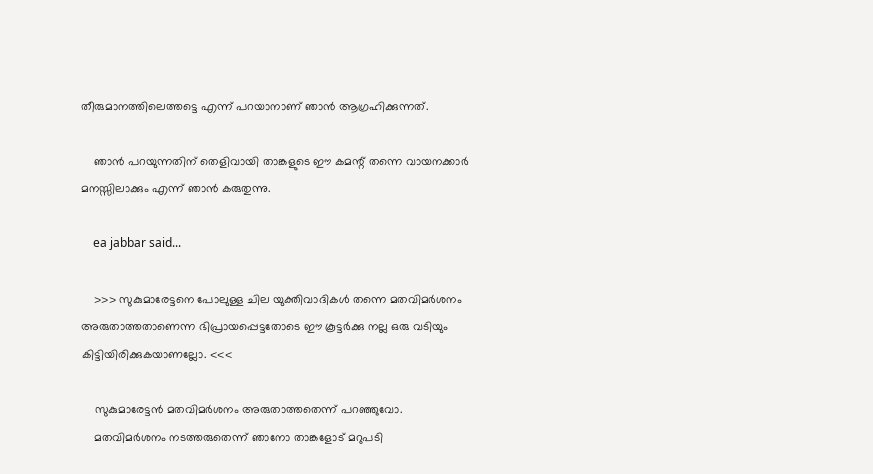തീരുമാനത്തിലെത്തട്ടെ എന്ന് പറയാനാണ് ഞാന്‍ ആഗ്രഹിക്കുന്നത്.

    ഞാന്‍ പറയുന്നതിന് തെളിവായി താങ്കളുടെ ഈ കമന്റ് തന്നെ വായനക്കാര്‍ മനസ്സിലാക്കും എന്ന് ഞാന്‍ കരുതുന്നു.

    ea jabbar said...

    >>> സുകുമാരേട്ടനെ പോലുള്ള ചില യുക്തിവാദികള്‍ തന്നെ മതവിമര്‍ശനം അരുതാത്തതാണെന്ന ഭിപ്രായപ്പെട്ടതോടെ ഈ കൂട്ടര്‍ക്കു നല്ല ഒരു വടിയും കിട്ടിയിരിക്കുകയാണല്ലോ. <<<

    സുകുമാരേട്ടന്‍ മതവിമര്‍ശനം അരുതാത്തതെന്ന് പറഞ്ഞുവോ.
    മതവിമര്‍ശനം നടത്തരുതെന്ന് ഞാനോ താങ്കളോട് മറുപടി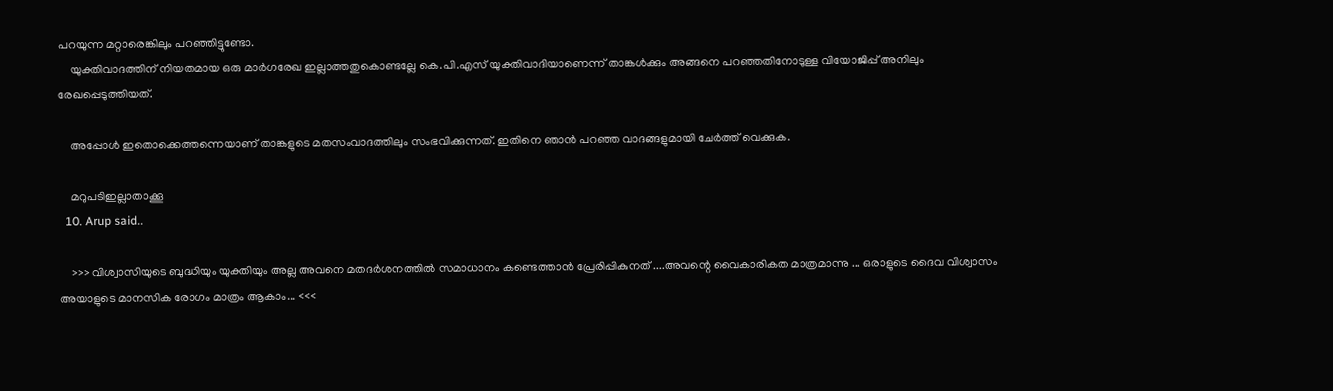പറയുന്ന മറ്റാരെങ്കിലും പറഞ്ഞിട്ടുണ്ടോ.
    യുക്തിവാദത്തിന് നിയതമായ ഒരു മാര്‍ഗരേഖ ഇല്ലാത്തതുകൊണ്ടല്ലേ കെ.പി.എസ് യുക്തിവാദിയാണെന്ന് താങ്കള്‍ക്കും അങ്ങനെ പറഞ്ഞതിനോടുള്ള വിയോജിപ്പ് അനിലും രേഖപ്പെടുത്തിയത്.

    അപ്പോള്‍ ഇതൊക്കെത്തന്നെയാണ് താങ്കളുടെ മതസംവാദത്തിലും സംഭവിക്കുന്നത്. ഇതിനെ ഞാന്‍ പറഞ്ഞ വാദങ്ങളുമായി ചേര്‍ത്ത് വെക്കുക.

    മറുപടിഇല്ലാതാക്കൂ
  10. Arup said..

    >>> വിശ്വാസിയുടെ ബുദ്ധിയും യുക്തിയും അല്ല അവനെ മതദര്‍ശനത്തില്‍ സമാധാനം കണ്ടെത്താന്‍ പ്രേരിപ്പികുനത് ....അവന്റെ വൈകാരികത മാത്രമാന്നു ... ഒരാളുടെ ദൈവ വിശ്വാസം അയാളുടെ മാനസിക രോഗം മാത്രം ആകാം... <<<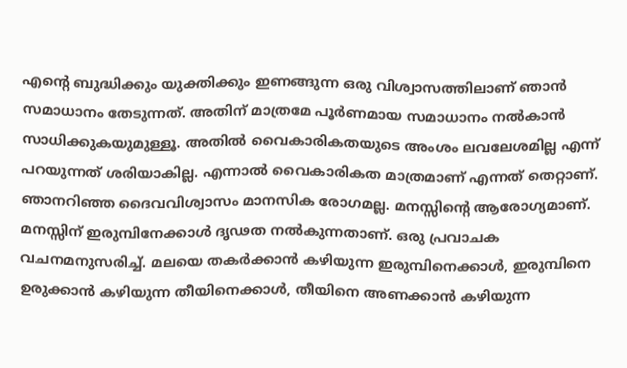എന്റെ ബുദ്ധിക്കും യുക്തിക്കും ഇണങ്ങുന്ന ഒരു വിശ്വാസത്തിലാണ് ഞാന്‍ സമാധാനം തേടുന്നത്. അതിന് മാത്രമേ പൂര്‍ണമായ സമാധാനം നല്‍കാന്‍ സാധിക്കുകയുമുള്ളൂ. അതില്‍ വൈകാരികതയുടെ അംശം ലവലേശമില്ല എന്ന് പറയുന്നത് ശരിയാകില്ല. എന്നാല്‍ വൈകാരികത മാത്രമാണ് എന്നത് തെറ്റാണ്. ഞാനറിഞ്ഞ ദൈവവിശ്വാസം മാനസിക രോഗമല്ല. മനസ്സിന്റെ ആരോഗ്യമാണ്. മനസ്സിന് ഇരുമ്പിനേക്കാള്‍ ദൃഢത നല്‍കുന്നതാണ്. ഒരു പ്രവാചക വചനമനുസരിച്ച്. മലയെ തകര്‍ക്കാന്‍ കഴിയുന്ന ഇരുമ്പിനെക്കാള്‍, ഇരുമ്പിനെ ഉരുക്കാന്‍ കഴിയുന്ന തീയിനെക്കാള്‍, തീയിനെ അണക്കാന്‍ കഴിയുന്ന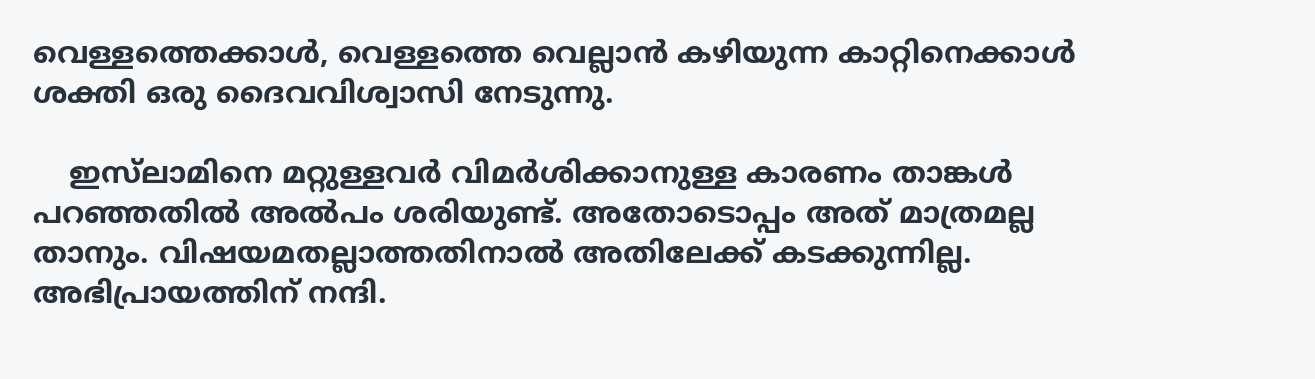വെള്ളത്തെക്കാള്‍, വെള്ളത്തെ വെല്ലാന്‍ കഴിയുന്ന കാറ്റിനെക്കാള്‍ ശക്തി ഒരു ദൈവവിശ്വാസി നേടുന്നു.

    ഇസ്‌ലാമിനെ മറ്റുള്ളവര്‍ വിമര്‍ശിക്കാനുള്ള കാരണം താങ്കള്‍ പറഞ്ഞതില്‍ അല്‍പം ശരിയുണ്ട്. അതോടൊപ്പം അത് മാത്രമല്ല താനും. വിഷയമതല്ലാത്തതിനാല്‍ അതിലേക്ക് കടക്കുന്നില്ല. അഭിപ്രായത്തിന് നന്ദി.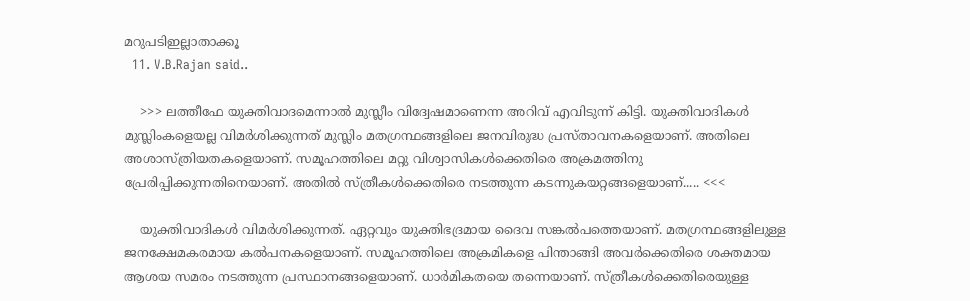മറുപടിഇല്ലാതാക്കൂ
  11. V.B.Rajan said..

    >>> ലത്തീഫേ യുക്തിവാദമെന്നാല്‍ മുസ്ലീം വിദ്വേഷമാണെന്ന അറിവ് എവിടുന്ന് കിട്ടി. യുക്തിവാദികള്‍ മുസ്ലിംകളെയല്ല വിമര്‍ശിക്കുന്നത് മുസ്ലിം മതഗ്രന്ഥങ്ങളിലെ ജനവിരുദ്ധ പ്രസ്താവനകളെയാണ്. അതിലെ അശാസ്ത്രിയതകളെയാണ്. സമൂഹത്തിലെ മറ്റു വിശ്വാസികള്‍ക്കെതിരെ അക്രമത്തിനു പ്രേരിപ്പിക്കുന്നതിനെയാണ്. അതില്‍ സ്ത്രീകള്‍ക്കെതിരെ നടത്തുന്ന കടന്നുകയറ്റങ്ങളെയാണ്..... <<<

    യുക്തിവാദികള്‍ വിമര്‍ശിക്കുന്നത്. ഏറ്റവും യുക്തിഭദ്രമായ ദൈവ സങ്കല്‍പത്തെയാണ്. മതഗ്രന്ഥങ്ങളിലുള്ള ജനക്ഷേമകരമായ കല്‍പനകളെയാണ്. സമൂഹത്തിലെ അക്രമികളെ പിന്താങ്ങി അവര്‍ക്കെതിരെ ശക്തമായ ആശയ സമരം നടത്തുന്ന പ്രസ്ഥാനങ്ങളെയാണ്. ധാര്‍മികതയെ തന്നെയാണ്. സ്ത്രീകള്‍ക്കെതിരെയുള്ള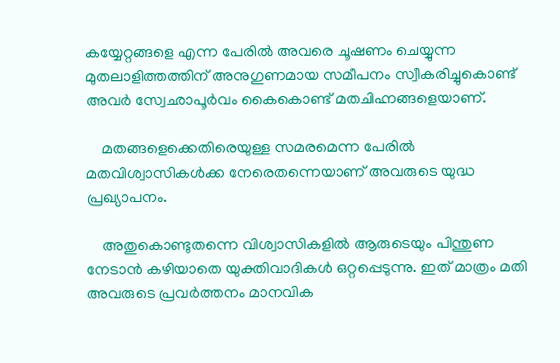കയ്യേറ്റങ്ങളെ എന്ന പേരില്‍ അവരെ ചൂഷണം ചെയ്യുന്ന മുതലാളിത്തത്തിന് അനുഗുണമായ സമീപനം സ്വീകരിച്ചുകൊണ്ട് അവര്‍ സ്വേഛാപൂര്‍വം കൈകൊണ്ട് മതചിഹ്നങ്ങളെയാണ്.

    മതങ്ങളെക്കെതിരെയുള്ള സമരമെന്ന പേരില്‍ മതവിശ്വാസികള്‍ക്ക നേരെതന്നെയാണ് അവരുടെ യുദ്ധ പ്രഖ്യാപനം.

    അതുകൊണ്ടുതന്നെ വിശ്വാസികളില്‍ ആരുടെയും പിന്തുണ നേടാന്‍ കഴിയാതെ യുക്തിവാദികള്‍ ഒറ്റപ്പെടുന്നു. ഇത് മാത്രം മതി അവരുടെ പ്രവര്‍ത്തനം മാനവിക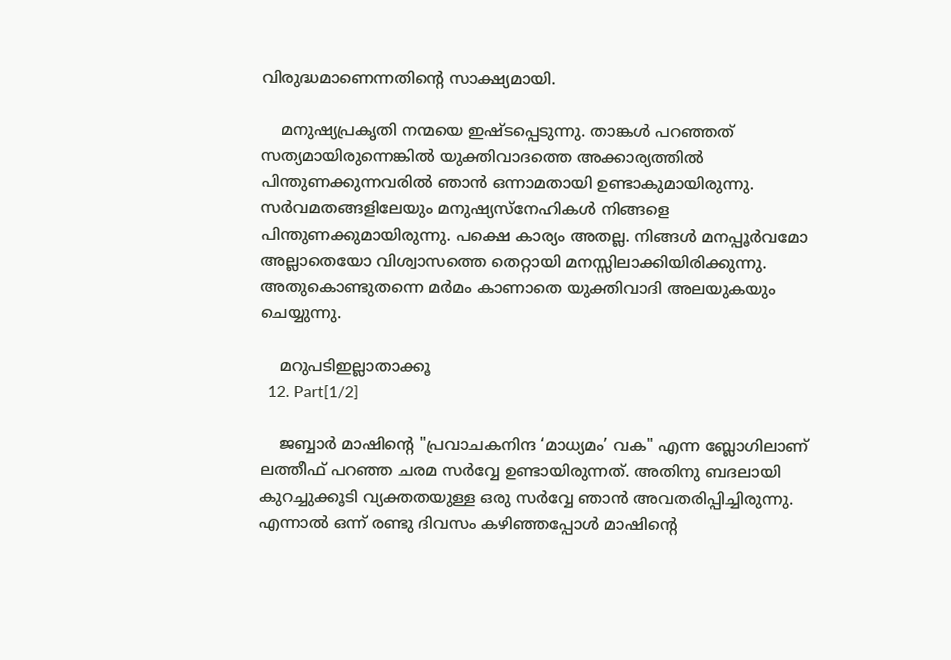വിരുദ്ധമാണെന്നതിന്റെ സാക്ഷ്യമായി.

    മനുഷ്യപ്രകൃതി നന്മയെ ഇഷ്ടപ്പെടുന്നു. താങ്കള്‍ പറഞ്ഞത് സത്യമായിരുന്നെങ്കില്‍ യുക്തിവാദത്തെ അക്കാര്യത്തില്‍ പിന്തുണക്കുന്നവരില്‍ ഞാന്‍ ഒന്നാമതായി ഉണ്ടാകുമായിരുന്നു. സര്‍വമതങ്ങളിലേയും മനുഷ്യസ്‌നേഹികള്‍ നിങ്ങളെ പിന്തുണക്കുമായിരുന്നു. പക്ഷെ കാര്യം അതല്ല. നിങ്ങള്‍ മനപ്പൂര്‍വമോ അല്ലാതെയോ വിശ്വാസത്തെ തെറ്റായി മനസ്സിലാക്കിയിരിക്കുന്നു. അതുകൊണ്ടുതന്നെ മര്‍മം കാണാതെ യുക്തിവാദി അലയുകയും ചെയ്യുന്നു.

    മറുപടിഇല്ലാതാക്കൂ
  12. Part[1/2]

    ജബ്ബാര്‍ മാഷിന്‍റെ "പ്രവാചകനിന്ദ ‘മാധ്യമം’ വക" എന്ന ബ്ലോഗിലാണ് ലത്തീഫ് പറഞ്ഞ ചരമ സര്‍വ്വേ ഉണ്ടായിരുന്നത്. അതിനു ബദലായി കുറച്ചുക്കൂടി വ്യക്തതയുള്ള ഒരു സര്‍വ്വേ ഞാന്‍ അവതരിപ്പിച്ചിരുന്നു. എന്നാല്‍ ഒന്ന് രണ്ടു ദിവസം കഴിഞ്ഞപ്പോള്‍ മാഷിന്‍റെ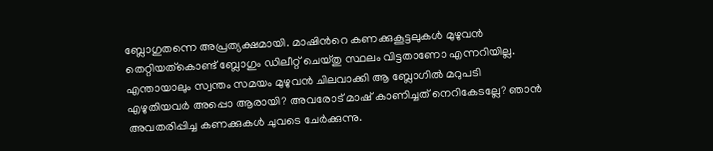ബ്ലോഗുതന്നെ അപ്രത്യക്ഷമായി. മാഷിന്‍റെ കണക്കുകൂട്ടലുകള്‍ മുഴുവന്‍ തെറ്റിയത്കൊണ്ട് ബ്ലോഗും ഡിലീറ്റ് ചെയ്തു സ്ഥലം വിട്ടതാണോ എന്നറിയില്ല. എന്തായാലും സ്വന്തം സമയം മുഴുവന്‍ ചിലവാക്കി ആ ബ്ലോഗില്‍ മറുപടി എഴുതിയവര്‍ അപ്പൊ ആരായി? അവരോട് മാഷ് കാണിച്ചത് നെറികേടല്ലേ? ഞാന്‍ അവതരിപ്പിച്ച കണക്കുകള്‍ ചുവടെ ചേര്‍ക്കുന്നു.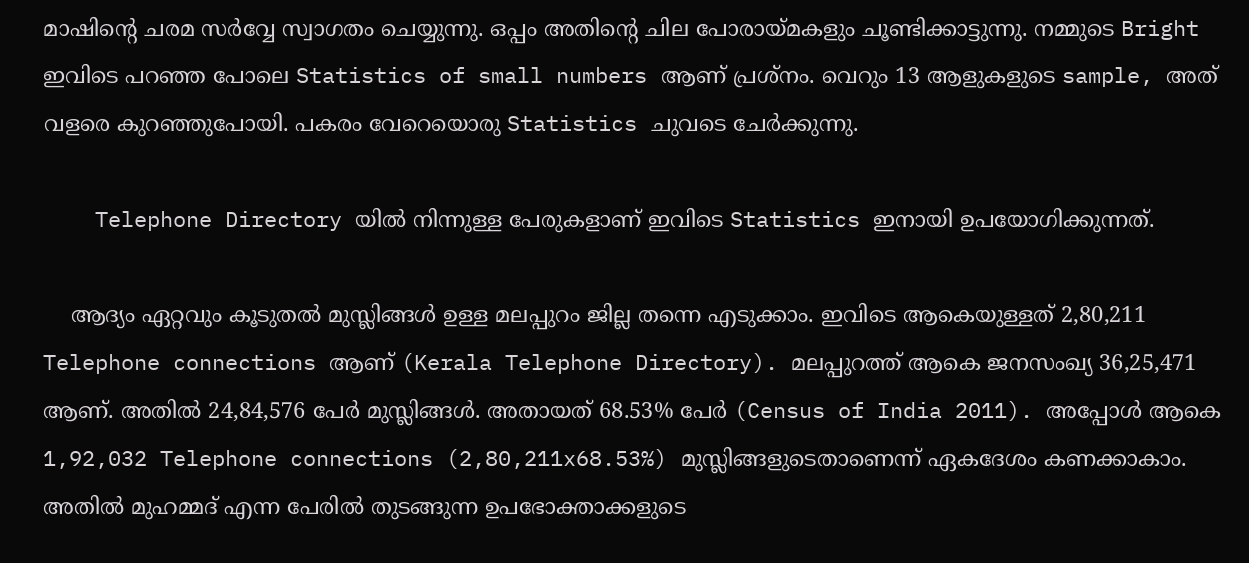മാഷിന്‍റെ ചരമ സര്‍വ്വേ സ്വാഗതം ചെയ്യുന്നു. ഒപ്പം അതിന്‍റെ ചില പോരായ്മകളും ചൂണ്ടിക്കാട്ടുന്നു. നമ്മുടെ Bright ഇവിടെ പറഞ്ഞ പോലെ Statistics of small numbers ആണ് പ്രശ്നം. വെറും 13 ആളുകളുടെ sample, അത് വളരെ കുറഞ്ഞുപോയി. പകരം വേറെയൊരു Statistics ചുവടെ ചേര്‍ക്കുന്നു.

    Telephone Directory യില്‍ നിന്നുള്ള പേരുകളാണ് ഇവിടെ Statistics ഇനായി ഉപയോഗിക്കുന്നത്.

    ആദ്യം ഏറ്റവും കൂടുതല്‍ മുസ്ലിങ്ങള്‍ ഉള്ള മലപ്പുറം ജില്ല തന്നെ എടുക്കാം. ഇവിടെ ആകെയുള്ളത് 2,80,211 Telephone connections ആണ് (Kerala Telephone Directory). മലപ്പുറത്ത് ആകെ ജനസംഖ്യ 36,25,471 ആണ്. അതില്‍ 24,84,576 പേര്‍ മുസ്ലിങ്ങള്‍. അതായത് 68.53% പേര്‍ (Census of India 2011). അപ്പോള്‍ ആകെ 1,92,032 Telephone connections (2,80,211x68.53%) മുസ്ലിങ്ങളുടെതാണെന്ന് ഏകദേശം കണക്കാകാം. അതില്‍ മുഹമ്മദ്‌ എന്ന പേരില്‍ തുടങ്ങുന്ന ഉപഭോക്താക്കളുടെ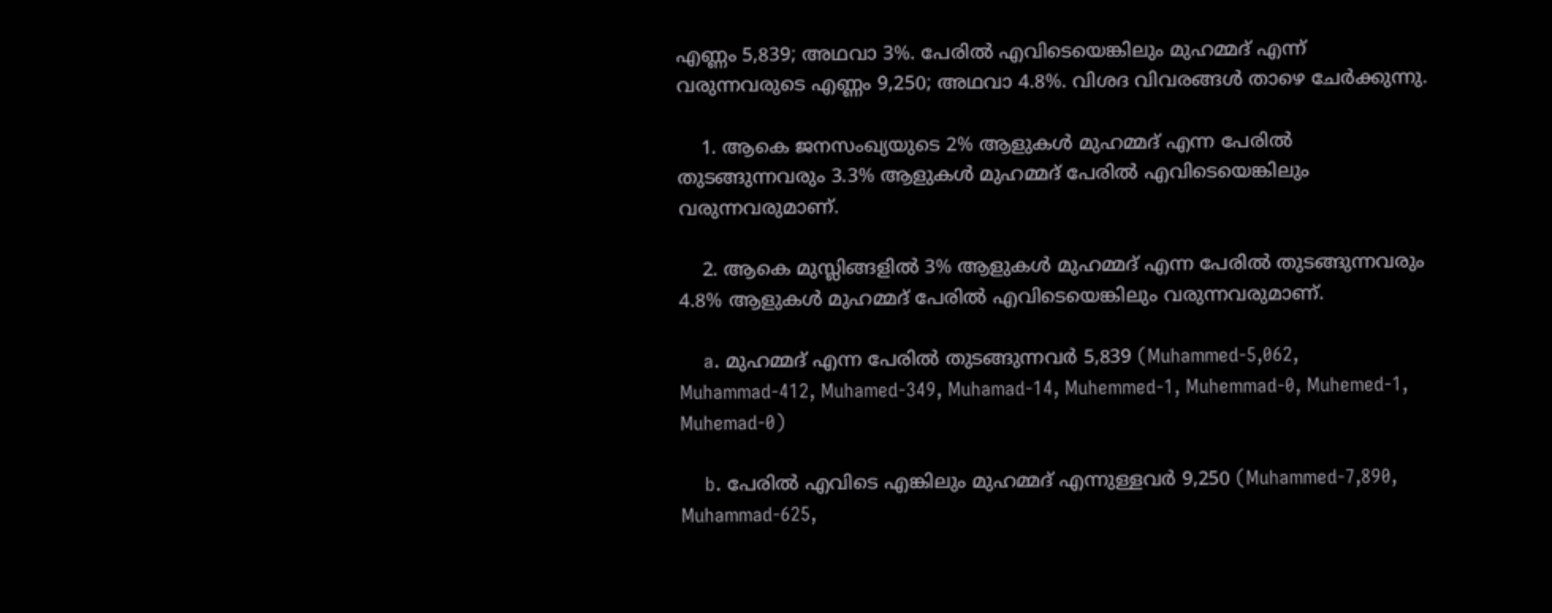എണ്ണം 5,839; അഥവാ 3%. പേരില്‍ എവിടെയെങ്കിലും മുഹമ്മദ്‌ എന്ന് വരുന്നവരുടെ എണ്ണം 9,250; അഥവാ 4.8%. വിശദ വിവരങ്ങള്‍ താഴെ ചേര്‍ക്കുന്നു.

    1. ആകെ ജനസംഖ്യയുടെ 2% ആളുകള്‍ മുഹമ്മദ്‌ എന്ന പേരില്‍ തുടങ്ങുന്നവരും 3.3% ആളുകള്‍ മുഹമ്മദ്‌ പേരില്‍ എവിടെയെങ്കിലും വരുന്നവരുമാണ്.

    2. ആകെ മുസ്ലിങ്ങളില്‍ 3% ആളുകള്‍ മുഹമ്മദ്‌ എന്ന പേരില്‍ തുടങ്ങുന്നവരും 4.8% ആളുകള്‍ മുഹമ്മദ്‌ പേരില്‍ എവിടെയെങ്കിലും വരുന്നവരുമാണ്.

    a. മുഹമ്മദ്‌ എന്ന പേരില്‍ തുടങ്ങുന്നവര്‍ 5,839 (Muhammed-5,062, Muhammad-412, Muhamed-349, Muhamad-14, Muhemmed-1, Muhemmad-0, Muhemed-1, Muhemad-0)

    b. പേരില്‍ എവിടെ എങ്കിലും മുഹമ്മദ്‌ എന്നുള്ളവര്‍ 9,250 (Muhammed-7,890, Muhammad-625,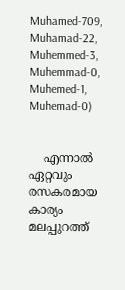Muhamed-709, Muhamad-22, Muhemmed-3, Muhemmad-0, Muhemed-1, Muhemad-0)


    എന്നാല്‍ ഏറ്റവും രസകരമായ കാര്യം മലപ്പുറത്ത്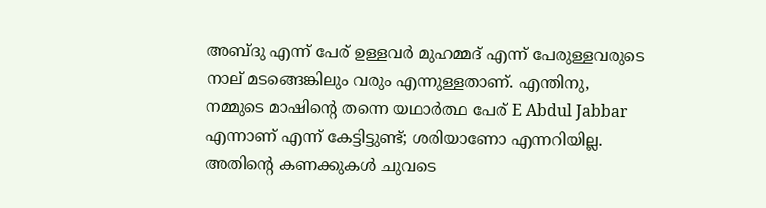അബ്ദു എന്ന് പേര് ഉള്ളവര്‍ മുഹമ്മദ്‌ എന്ന് പേരുള്ളവരുടെ നാല് മടങ്ങെങ്കിലും വരും എന്നുള്ളതാണ്. എന്തിനു, നമ്മുടെ മാഷിന്‍റെ തന്നെ യഥാര്‍ത്ഥ പേര് E Abdul Jabbar എന്നാണ് എന്ന് കേട്ടിട്ടുണ്ട്; ശരിയാണോ എന്നറിയില്ല. അതിന്‍റെ കണക്കുകള്‍ ചുവടെ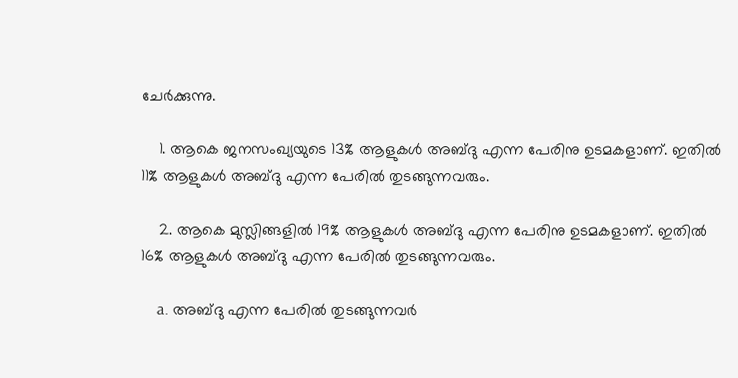ചേര്‍ക്കുന്നു.

    1. ആകെ ജനസംഖ്യയുടെ 13% ആളുകള്‍ അബ്ദു എന്ന പേരിനു ഉടമകളാണ്. ഇതില്‍ 11% ആളുകള്‍ അബ്ദു എന്ന പേരില്‍ തുടങ്ങുന്നവരും.

    2. ആകെ മുസ്ലിങ്ങളില്‍ 19% ആളുകള്‍ അബ്ദു എന്ന പേരിനു ഉടമകളാണ്. ഇതില്‍ 16% ആളുകള്‍ അബ്ദു എന്ന പേരില്‍ തുടങ്ങുന്നവരും.

    a. അബ്ദു എന്ന പേരില്‍ തുടങ്ങുന്നവര്‍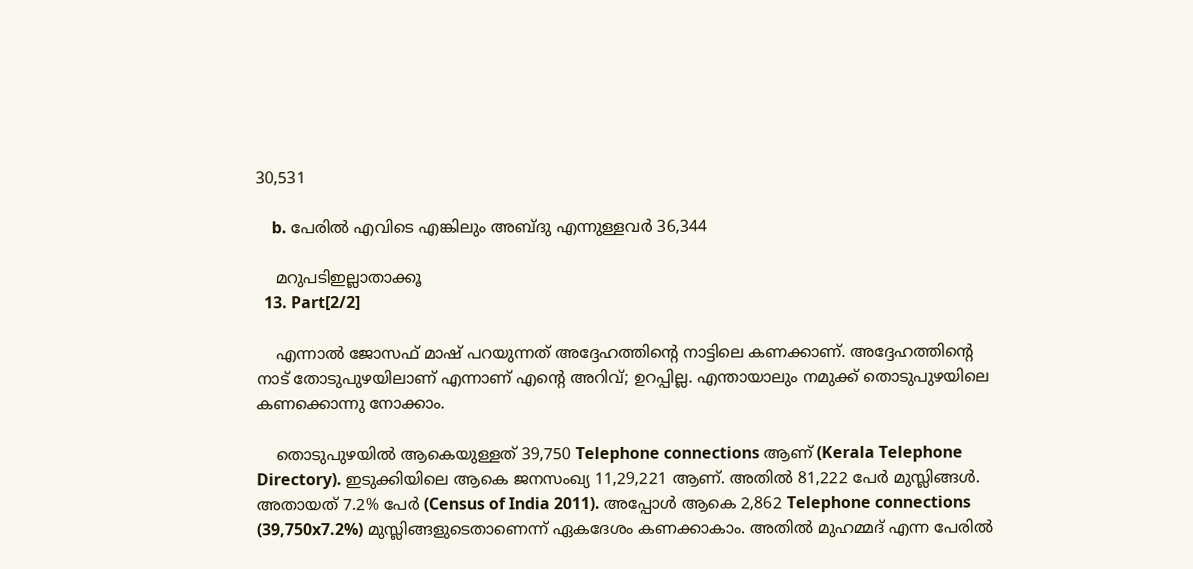30,531

    b. പേരില്‍ എവിടെ എങ്കിലും അബ്ദു എന്നുള്ളവര്‍ 36,344

    മറുപടിഇല്ലാതാക്കൂ
  13. Part[2/2]

    എന്നാല്‍ ജോസഫ്‌ മാഷ്‌ പറയുന്നത് അദ്ദേഹത്തിന്‍റെ നാട്ടിലെ കണക്കാണ്. അദ്ദേഹത്തിന്‍റെ നാട് തോടുപുഴയിലാണ് എന്നാണ് എന്‍റെ അറിവ്; ഉറപ്പില്ല. എന്തായാലും നമുക്ക് തൊടുപുഴയിലെ കണക്കൊന്നു നോക്കാം.

    തൊടുപുഴയില്‍ ആകെയുള്ളത് 39,750 Telephone connections ആണ് (Kerala Telephone Directory). ഇടുക്കിയിലെ ആകെ ജനസംഖ്യ 11,29,221 ആണ്. അതില്‍ 81,222 പേര്‍ മുസ്ലിങ്ങള്‍. അതായത് 7.2% പേര്‍ (Census of India 2011). അപ്പോള്‍ ആകെ 2,862 Telephone connections (39,750x7.2%) മുസ്ലിങ്ങളുടെതാണെന്ന് ഏകദേശം കണക്കാകാം. അതില്‍ മുഹമ്മദ്‌ എന്ന പേരില്‍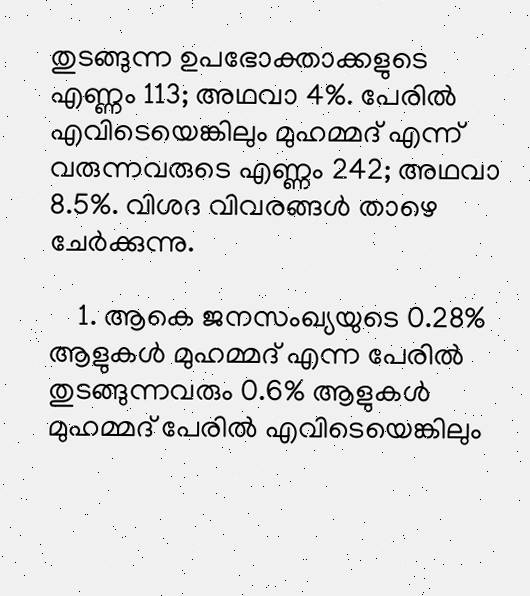തുടങ്ങുന്ന ഉപഭോക്താക്കളുടെ എണ്ണം 113; അഥവാ 4%. പേരില്‍ എവിടെയെങ്കിലും മുഹമ്മദ്‌ എന്ന് വരുന്നവരുടെ എണ്ണം 242; അഥവാ 8.5%. വിശദ വിവരങ്ങള്‍ താഴെ ചേര്‍ക്കുന്നു.

    1. ആകെ ജനസംഖ്യയുടെ 0.28% ആളുകള്‍ മുഹമ്മദ്‌ എന്ന പേരില്‍ തുടങ്ങുന്നവരും 0.6% ആളുകള്‍ മുഹമ്മദ്‌ പേരില്‍ എവിടെയെങ്കിലും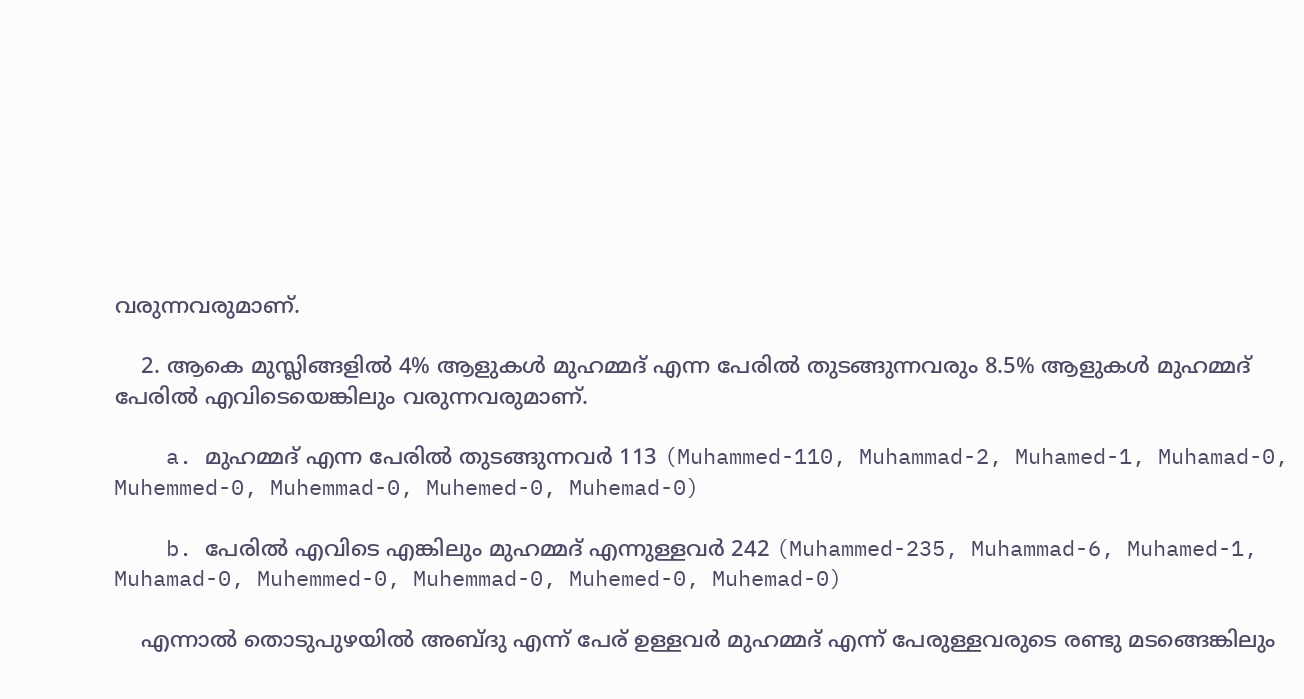വരുന്നവരുമാണ്.

    2. ആകെ മുസ്ലിങ്ങളില്‍ 4% ആളുകള്‍ മുഹമ്മദ്‌ എന്ന പേരില്‍ തുടങ്ങുന്നവരും 8.5% ആളുകള്‍ മുഹമ്മദ്‌ പേരില്‍ എവിടെയെങ്കിലും വരുന്നവരുമാണ്.

    a. മുഹമ്മദ്‌ എന്ന പേരില്‍ തുടങ്ങുന്നവര്‍ 113 (Muhammed-110, Muhammad-2, Muhamed-1, Muhamad-0, Muhemmed-0, Muhemmad-0, Muhemed-0, Muhemad-0)

    b. പേരില്‍ എവിടെ എങ്കിലും മുഹമ്മദ്‌ എന്നുള്ളവര്‍ 242 (Muhammed-235, Muhammad-6, Muhamed-1, Muhamad-0, Muhemmed-0, Muhemmad-0, Muhemed-0, Muhemad-0)

    എന്നാല്‍ തൊടുപുഴയില്‍ അബ്ദു എന്ന് പേര് ഉള്ളവര്‍ മുഹമ്മദ്‌ എന്ന് പേരുള്ളവരുടെ രണ്ടു മടങ്ങെങ്കിലും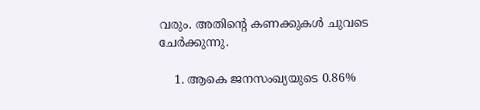വരും. അതിന്‍റെ കണക്കുകള്‍ ചുവടെ ചേര്‍ക്കുന്നു.

    1. ആകെ ജനസംഖ്യയുടെ 0.86%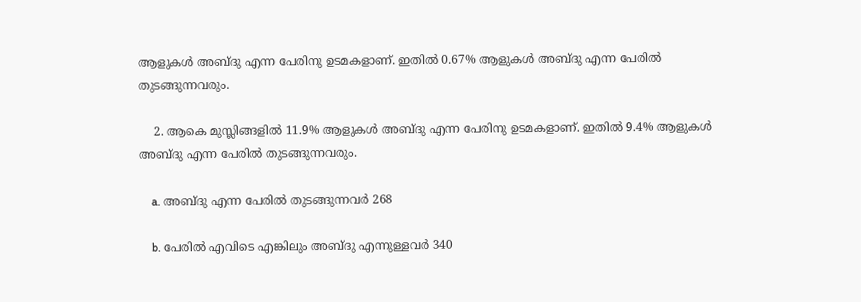ആളുകള്‍ അബ്ദു എന്ന പേരിനു ഉടമകളാണ്. ഇതില്‍ 0.67% ആളുകള്‍ അബ്ദു എന്ന പേരില്‍ തുടങ്ങുന്നവരും.

    2. ആകെ മുസ്ലിങ്ങളില്‍ 11.9% ആളുകള്‍ അബ്ദു എന്ന പേരിനു ഉടമകളാണ്. ഇതില്‍ 9.4% ആളുകള്‍ അബ്ദു എന്ന പേരില്‍ തുടങ്ങുന്നവരും.

    a. അബ്ദു എന്ന പേരില്‍ തുടങ്ങുന്നവര്‍ 268

    b. പേരില്‍ എവിടെ എങ്കിലും അബ്ദു എന്നുള്ളവര്‍ 340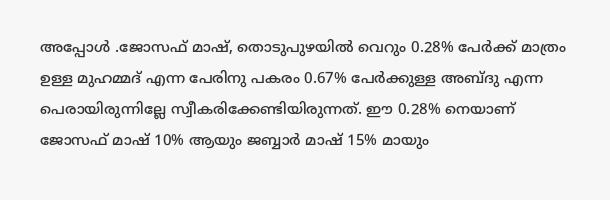അപ്പോള്‍ .ജോസഫ്‌ മാഷ്‌, തൊടുപുഴയില്‍ വെറും 0.28% പേര്‍ക്ക് മാത്രം ഉള്ള മുഹമ്മദ്‌ എന്ന പേരിനു പകരം 0.67% പേര്‍ക്കുള്ള അബ്ദു എന്ന പെരായിരുന്നില്ലേ സ്വീകരിക്കേണ്ടിയിരുന്നത്. ഈ 0.28% നെയാണ്‌ ജോസഫ്‌ മാഷ്‌ 10% ആയും ജബ്ബാര്‍ മാഷ്‌ 15% മായും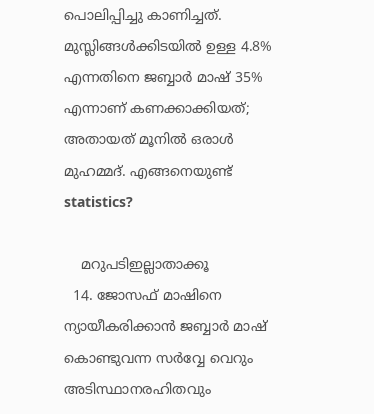പൊലിപ്പിച്ചു കാണിച്ചത്. മുസ്ലിങ്ങള്‍ക്കിടയില്‍ ഉള്ള 4.8% എന്നതിനെ ജബ്ബാര്‍ മാഷ്‌ 35% എന്നാണ് കണക്കാക്കിയത്; അതായത് മൂനില്‍ ഒരാള്‍ മുഹമ്മദ്‌. എങ്ങനെയുണ്ട് statistics?

    മറുപടിഇല്ലാതാക്കൂ
  14. ജോസഫ്‌ മാഷിനെ ന്യായീകരിക്കാന്‍ ജബ്ബാര്‍ മാഷ്‌ കൊണ്ടുവന്ന സര്‍വ്വേ വെറും അടിസ്ഥാനരഹിതവും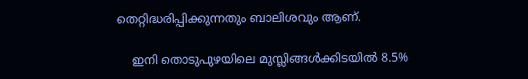തെറ്റിദ്ധരിപ്പിക്കുന്നതും ബാലിശവും ആണ്‌.

    ഇനി തൊടുപുഴയിലെ മുസ്ലിങ്ങള്‍ക്കിടയില്‍ 8.5%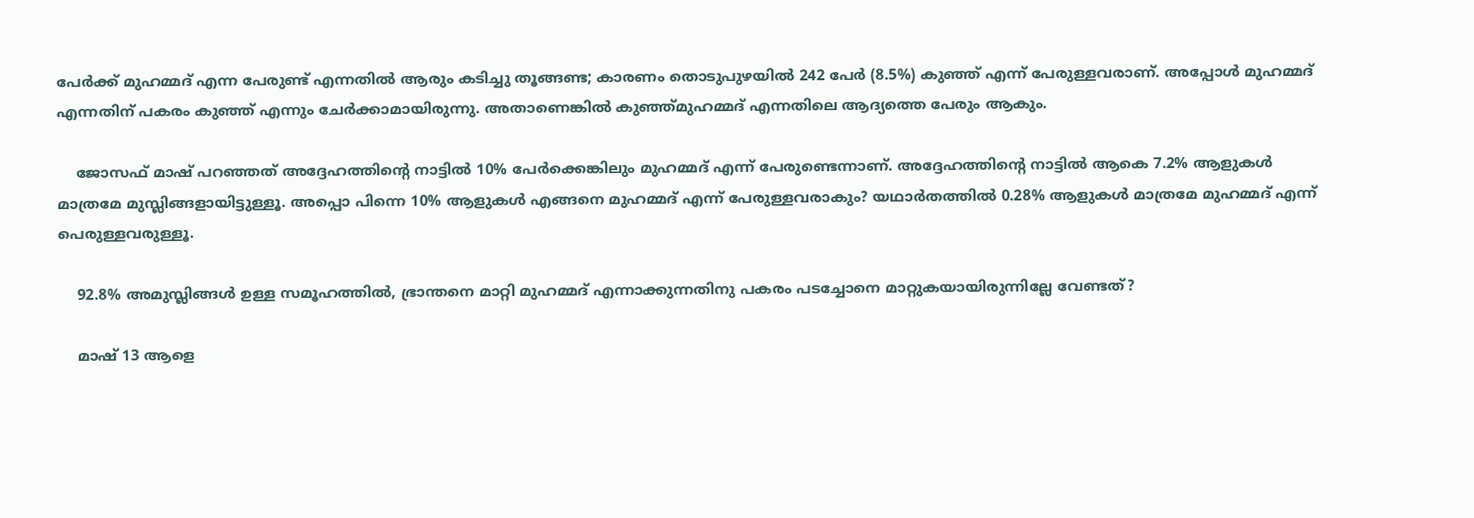പേര്‍ക്ക് മുഹമ്മദ്‌ എന്ന പേരുണ്ട് എന്നതില്‍ ആരും കടിച്ചു തൂങ്ങണ്ട; കാരണം തൊടുപുഴയില്‍ 242 പേര്‍ (8.5%) കുഞ്ഞ് എന്ന് പേരുള്ളവരാണ്. അപ്പോള്‍ മുഹമ്മദ്‌ എന്നതിന് പകരം കുഞ്ഞ് എന്നും ചേര്‍ക്കാമായിരുന്നു. അതാണെങ്കില്‍ കുഞ്ഞ്മുഹമ്മദ്‌ എന്നതിലെ ആദ്യത്തെ പേരും ആകും.

    ജോസഫ്‌ മാഷ്‌ പറഞ്ഞത് അദ്ദേഹത്തിന്‍റെ നാട്ടില്‍ 10% പേര്‍ക്കെങ്കിലും മുഹമ്മദ്‌ എന്ന് പേരുണ്ടെന്നാണ്. അദ്ദേഹത്തിന്‍റെ നാട്ടില്‍ ആകെ 7.2% ആളുകള്‍ മാത്രമേ മുസ്ലിങ്ങളായിട്ടുള്ളൂ. അപ്പൊ പിന്നെ 10% ആളുകള്‍ എങ്ങനെ മുഹമ്മദ്‌ എന്ന് പേരുള്ളവരാകും? യഥാര്‍തത്തില്‍ 0.28% ആളുകള്‍ മാത്രമേ മുഹമ്മദ്‌ എന്ന് പെരുള്ളവരുള്ളൂ.

    92.8% അമുസ്ലിങ്ങള്‍ ഉള്ള സമൂഹത്തില്‍, ഭ്രാന്തനെ മാറ്റി മുഹമ്മദ്‌ എന്നാക്കുന്നതിനു പകരം പടച്ചോനെ മാറ്റുകയായിരുന്നില്ലേ വേണ്ടത്?

    മാഷ്‌ 13 ആളെ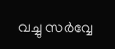വച്ചു സര്‍വ്വേ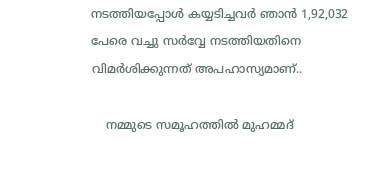നടത്തിയപ്പോള്‍ കയ്യടിച്ചവര്‍ ഞാന്‍ 1,92,032 പേരെ വച്ചു സര്‍വ്വേ നടത്തിയതിനെ വിമര്‍ശിക്കുന്നത് അപഹാസ്യമാണ്..

    നമ്മുടെ സമൂഹത്തില്‍ മുഹമ്മദ്‌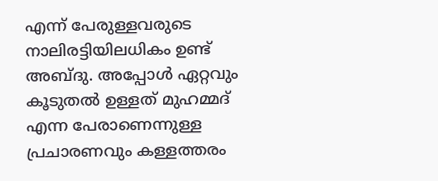എന്ന് പേരുള്ളവരുടെ നാലിരട്ടിയിലധികം ഉണ്ട് അബ്ദു. അപ്പോള്‍ ഏറ്റവും കൂടുതല്‍ ഉള്ളത് മുഹമ്മദ്‌ എന്ന പേരാണെന്നുള്ള പ്രചാരണവും കള്ളത്തരം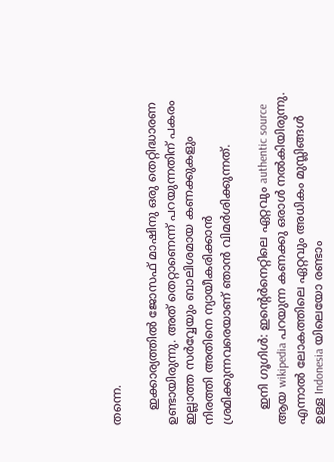തന്നെ.

    ഇക്കാര്യത്തില്‍ ജോസഫ്‌ മാഷിനു ഒരു തെറ്റിദ്ധാരണ ഉണ്ടായിരുന്നു. അത് തെറ്റാണെന്ന് പറയുന്നതിന് പകരം ഇല്ലാത്ത സര്‍വ്വേയും ബാലിശമായ കണക്കുകളും നിരത്തി അതിനെ ന്യായീകരിക്കാന്‍ ശ്രമിക്കുന്നവരെയാണ് ഞാന്‍ വിമര്‍ശിക്കുന്നത്.

    ഇനി ഗൂഗിള്‍: ഇന്റെര്‍നെറ്റിലെ ഏറ്റവും authentic source ആയ wikipedia പറയുന്ന കണക്കു ഒരാള്‍ നല്‍കിയിരുന്നു. എന്നാല്‍ ലോകത്തിലെ ഏറ്റവും അധികം മുസ്ലിങ്ങള്‍ ഉള്ള Indonesia യിലെയോ രണ്ടാം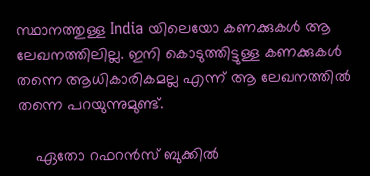സ്ഥാനത്തുള്ള India യിലെയോ കണക്കുകള്‍ ആ ലേഖനത്തിലില്ല. ഇനി കൊടുത്തിട്ടുള്ള കണക്കുകള്‍ തന്നെ ആധികാരികമല്ല എന്ന് ആ ലേഖനത്തില്‍ തന്നെ പറയുന്നുമുണ്ട്.

    ഏതോ റഫറന്‍സ് ബുക്കില്‍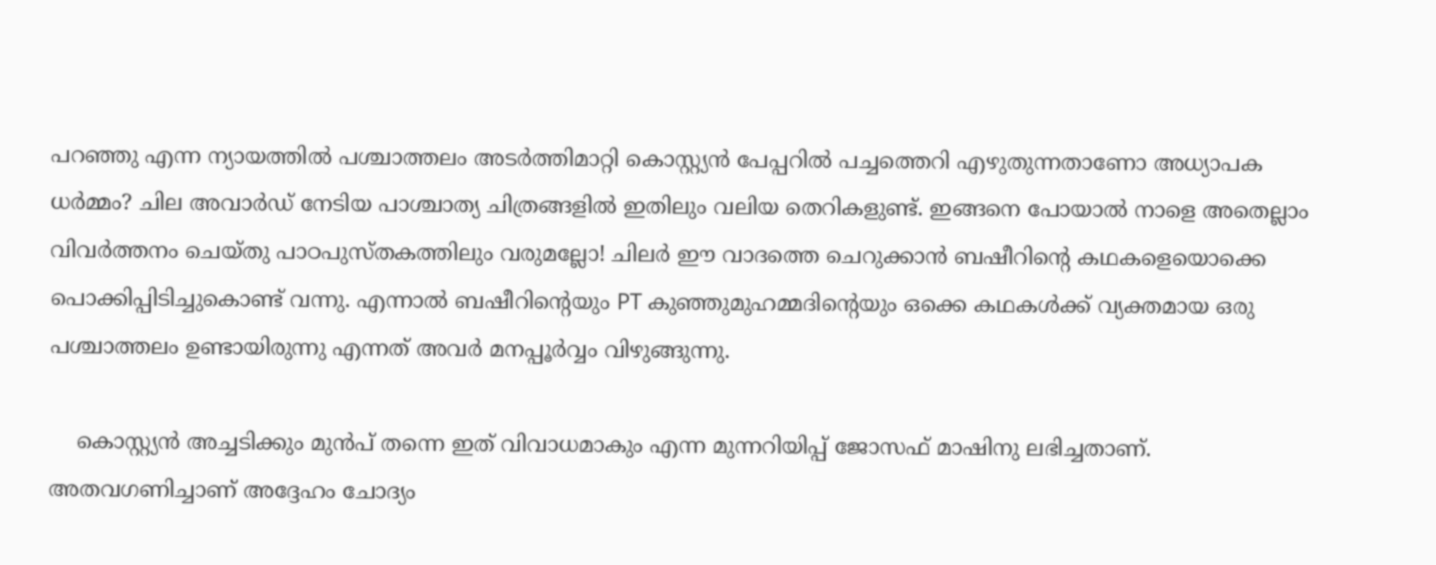പറഞ്ഞു എന്ന ന്യായത്തില്‍ പശ്ചാത്തലം അടര്‍ത്തിമാറ്റി കൊസ്റ്റ്യന്‍ പേപ്പറില്‍ പച്ചത്തെറി എഴുതുന്നതാണോ അധ്യാപക ധര്‍മ്മം? ചില അവാര്‍ഡ്‌ നേടിയ പാശ്ചാത്യ ചിത്രങ്ങളില്‍ ഇതിലും വലിയ തെറികളുണ്ട്. ഇങ്ങനെ പോയാല്‍ നാളെ അതെല്ലാം വിവര്‍ത്തനം ചെയ്തു പാഠപുസ്തകത്തിലും വരുമല്ലോ! ചിലര്‍ ഈ വാദത്തെ ചെറുക്കാന്‍ ബഷീറിന്‍റെ കഥകളെയൊക്കെ പൊക്കിപ്പിടിച്ചുകൊണ്ട് വന്നു. എന്നാല്‍ ബഷീറിന്‍റെയും PT കുഞ്ഞുമുഹമ്മദിന്‍റെയും ഒക്കെ കഥകള്‍ക്ക് വ്യക്തമായ ഒരു പശ്ചാത്തലം ഉണ്ടായിരുന്നു എന്നത് അവര്‍ മനപ്പൂര്‍വ്വം വിഴുങ്ങുന്നു.

    കൊസ്റ്റ്യന്‍ അച്ചടിക്കും മുന്‍പ് തന്നെ ഇത് വിവാധമാകും എന്ന മുന്നറിയിപ്പ് ജോസഫ്‌ മാഷിനു ലഭിച്ചതാണ്. അതവഗണിച്ചാണ് അദ്ദേഹം ചോദ്യം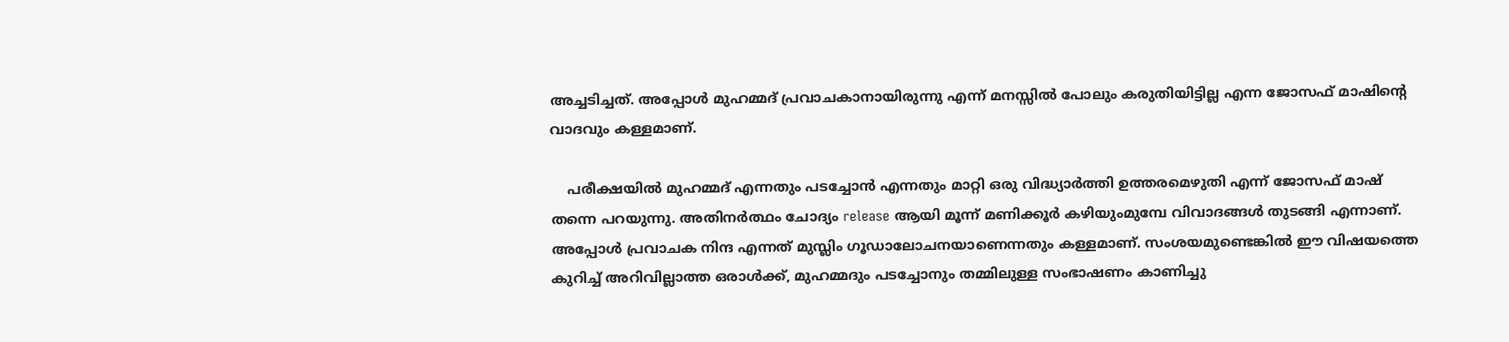അച്ചടിച്ചത്. അപ്പോള്‍ മുഹമ്മദ്‌ പ്രവാചകാനായിരുന്നു എന്ന് മനസ്സില്‍ പോലും കരുതിയിട്ടില്ല എന്ന ജോസഫ്‌ മാഷിന്‍റെ വാദവും കള്ളമാണ്.

    പരീക്ഷയില്‍ മുഹമ്മദ്‌ എന്നതും പടച്ചോന്‍ എന്നതും മാറ്റി ഒരു വിദ്ധ്യാര്‍ത്തി ഉത്തരമെഴുതി എന്ന് ജോസഫ്‌ മാഷ്‌ തന്നെ പറയുന്നു. അതിനര്‍ത്ഥം ചോദ്യം release ആയി മൂന്ന് മണിക്കൂര്‍ കഴിയുംമുമ്പേ വിവാദങ്ങള്‍ തുടങ്ങി എന്നാണ്. അപ്പോള്‍ പ്രവാചക നിന്ദ എന്നത് മുസ്ലിം ഗൂഡാലോചനയാണെന്നതും കള്ളമാണ്. സംശയമുണ്ടെങ്കില്‍ ഈ വിഷയത്തെ കുറിച്ച് അറിവില്ലാത്ത ഒരാള്‍ക്ക്‌, മുഹമ്മദും പടച്ചോനും തമ്മിലുള്ള സംഭാഷണം കാണിച്ചു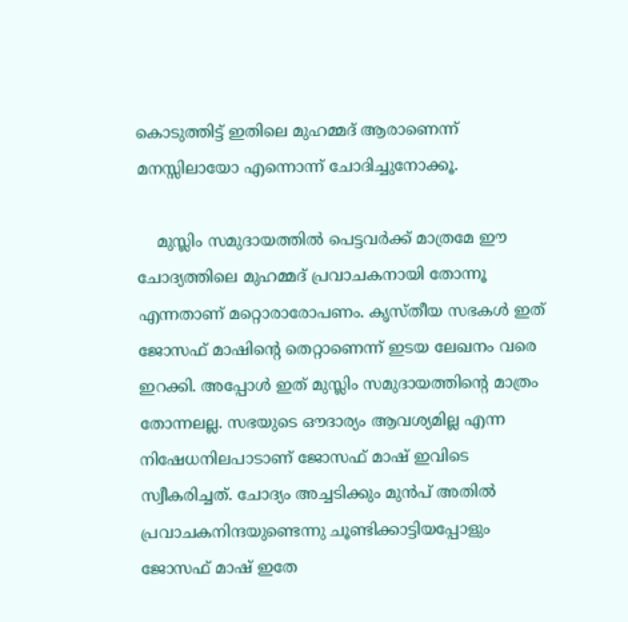കൊടുത്തിട്ട് ഇതിലെ മുഹമ്മദ്‌ ആരാണെന്ന് മനസ്സിലായോ എന്നൊന്ന് ചോദിച്ചുനോക്കൂ.

    മുസ്ലിം സമുദായത്തില്‍ പെട്ടവര്‍ക്ക് മാത്രമേ ഈ ചോദ്യത്തിലെ മുഹമ്മദ്‌ പ്രവാചകനായി തോന്നൂ എന്നതാണ് മറ്റൊരാരോപണം. കൃസ്തീയ സഭകള്‍ ഇത് ജോസഫ്‌ മാഷിന്‍റെ തെറ്റാണെന്ന് ഇടയ ലേഖനം വരെ ഇറക്കി. അപ്പോള്‍ ഇത് മുസ്ലിം സമുദായത്തിന്‍റെ മാത്രം തോന്നലല്ല. സഭയുടെ ഔദാര്യം ആവശ്യമില്ല എന്ന നിഷേധനിലപാടാണ് ജോസഫ്‌ മാഷ്‌ ഇവിടെ സ്വീകരിച്ചത്. ചോദ്യം അച്ചടിക്കും മുന്‍പ് അതില്‍ പ്രവാചകനിന്ദയുണ്ടെന്നു ചൂണ്ടിക്കാട്ടിയപ്പോളും ജോസഫ്‌ മാഷ്‌ ഇതേ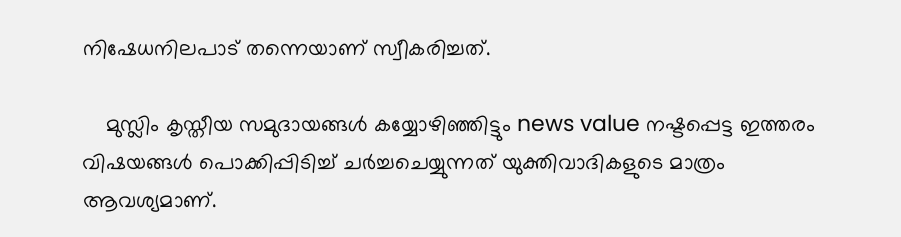നിഷേധനിലപാട് തന്നെയാണ് സ്വീകരിച്ചത്.

    മുസ്ലിം കൃസ്തീയ സമുദായങ്ങള്‍ കയ്യോഴിഞ്ഞിട്ടും news value നഷ്ടപ്പെട്ട ഇത്തരം വിഷയങ്ങള്‍ പൊക്കിപ്പിടിച്ച് ചര്‍ച്ചചെയ്യുന്നത് യുക്തിവാദികളുടെ മാത്രം ആവശ്യമാണ്‌.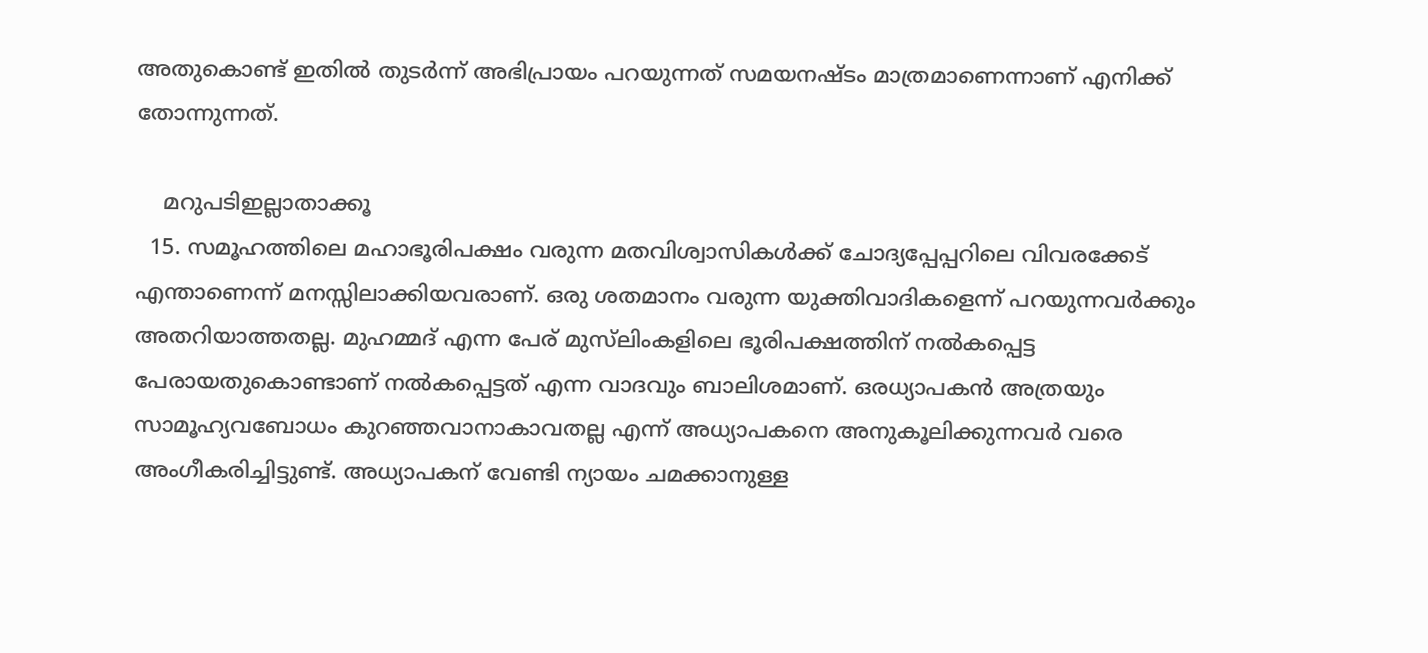അതുകൊണ്ട് ഇതില്‍ തുടര്‍ന്ന് അഭിപ്രായം പറയുന്നത് സമയനഷ്ടം മാത്രമാണെന്നാണ് എനിക്ക് തോന്നുന്നത്.

    മറുപടിഇല്ലാതാക്കൂ
  15. സമൂഹത്തിലെ മഹാഭൂരിപക്ഷം വരുന്ന മതവിശ്വാസികള്‍ക്ക് ചോദ്യപ്പേപ്പറിലെ വിവരക്കേട് എന്താണെന്ന് മനസ്സിലാക്കിയവരാണ്. ഒരു ശതമാനം വരുന്ന യുക്തിവാദികളെന്ന് പറയുന്നവര്‍ക്കും അതറിയാത്തതല്ല. മുഹമ്മദ് എന്ന പേര് മുസ്‌ലിംകളിലെ ഭൂരിപക്ഷത്തിന് നല്‍കപ്പെട്ട പേരായതുകൊണ്ടാണ് നല്‍കപ്പെട്ടത് എന്ന വാദവും ബാലിശമാണ്. ഒരധ്യാപകന്‍ അത്രയും സാമൂഹ്യവബോധം കുറഞ്ഞവാനാകാവതല്ല എന്ന് അധ്യാപകനെ അനുകൂലിക്കുന്നവര്‍ വരെ അംഗീകരിച്ചിട്ടുണ്ട്. അധ്യാപകന് വേണ്ടി ന്യായം ചമക്കാനുള്ള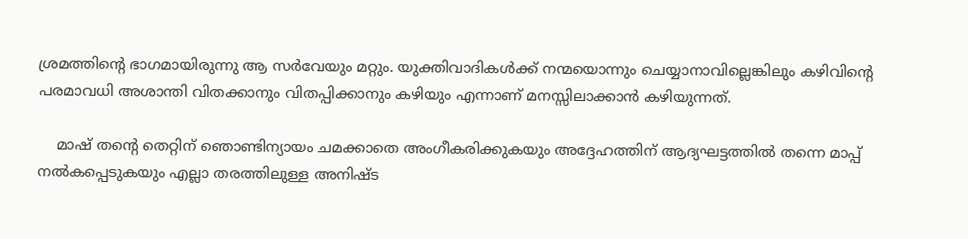ശ്രമത്തിന്റെ ഭാഗമായിരുന്നു ആ സര്‍വേയും മറ്റും. യുക്തിവാദികള്‍ക്ക് നന്മയൊന്നും ചെയ്യാനാവില്ലെങ്കിലും കഴിവിന്റെ പരമാവധി അശാന്തി വിതക്കാനും വിതപ്പിക്കാനും കഴിയും എന്നാണ് മനസ്സിലാക്കാന്‍ കഴിയുന്നത്.

    മാഷ് തന്റെ തെറ്റിന് ഞൊണ്ടിന്യായം ചമക്കാതെ അംഗീകരിക്കുകയും അദ്ദേഹത്തിന് ആദ്യഘട്ടത്തില്‍ തന്നെ മാപ്പ് നല്‍കപ്പെടുകയും എല്ലാ തരത്തിലുള്ള അനിഷ്ട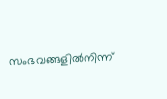സംഭവങ്ങളില്‍നിന്ന്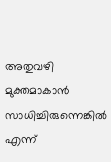അതുവഴി മുക്തമാകാന്‍ സാധിച്ചിരുന്നെങ്കില്‍ എന്ന്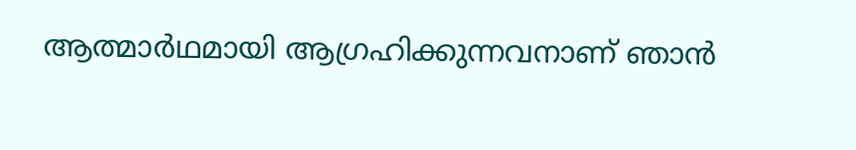ആത്മാര്‍ഥമായി ആഗ്രഹിക്കുന്നവനാണ് ഞാന്‍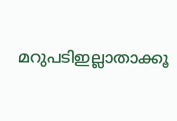മറുപടിഇല്ലാതാക്കൂ